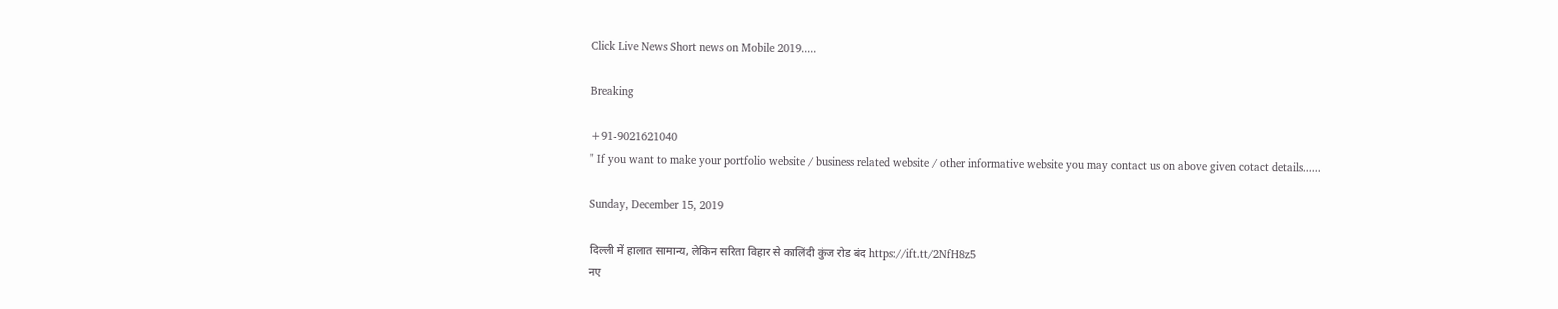Click Live News Short news on Mobile 2019.....

Breaking

+91-9021621040
" If you want to make your portfolio website / business related website / other informative website you may contact us on above given cotact details......

Sunday, December 15, 2019

दिल्ली में हालात सामान्य, लेकिन सरिता विहार से कालिंदी कुंज रोड बंद https://ift.tt/2NfH8z5
नए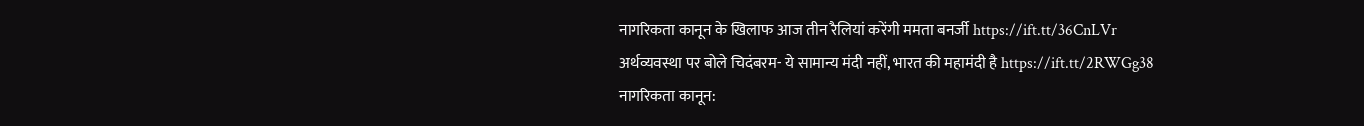नागरिकता कानून के खिलाफ आज तीन रैलियां करेंगी ममता बनर्जी https://ift.tt/36CnLVr
अर्थव्यवस्था पर बोले चिदंबरम- ये सामान्य मंदी नहीं, भारत की महामंदी है https://ift.tt/2RWGg38
नागरिकता कानून: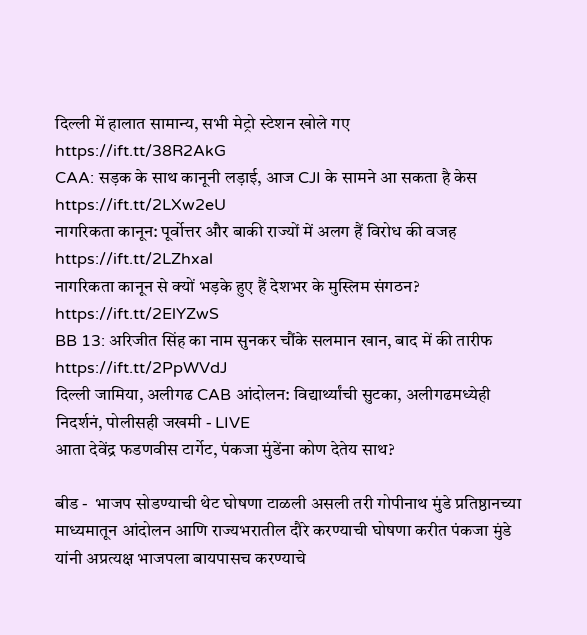दिल्ली में हालात सामान्य, सभी मेट्रो स्टेशन खोले गए https://ift.tt/38R2AkG
CAA: सड़क के साथ कानूनी लड़ाई, आज CJI के सामने आ सकता है केस https://ift.tt/2LXw2eU
नागरिकता कानून: पूर्वोत्तर और बाकी राज्यों में अलग हैं विरोध की वजह https://ift.tt/2LZhxal
नागरिकता कानून से क्यों भड़के हुए हैं देशभर के मुस्लिम संगठन? https://ift.tt/2ElYZwS
BB 13: अरिजीत सिंह का नाम सुनकर चौंके सलमान खान, बाद में की तारीफ https://ift.tt/2PpWVdJ
दिल्ली जामिया, अलीगढ CAB आंदोलन: विद्यार्थ्यांची सुटका, अलीगढमध्येही निदर्शनं, पोलीसही जखमी - LIVE
आता देवेंद्र फडणवीस टार्गेट, पंकजा मुंडेंना कोण देतेय साथ?

बीड -  भाजप सोडण्याची थेट घोषणा टाळली असली तरी गोपीनाथ मुंडे प्रतिष्ठानच्या माध्यमातून आंदोलन आणि राज्यभरातील दौरे करण्याची घोषणा करीत पंकजा मुंडे यांनी अप्रत्यक्ष भाजपला बायपासच करण्याचे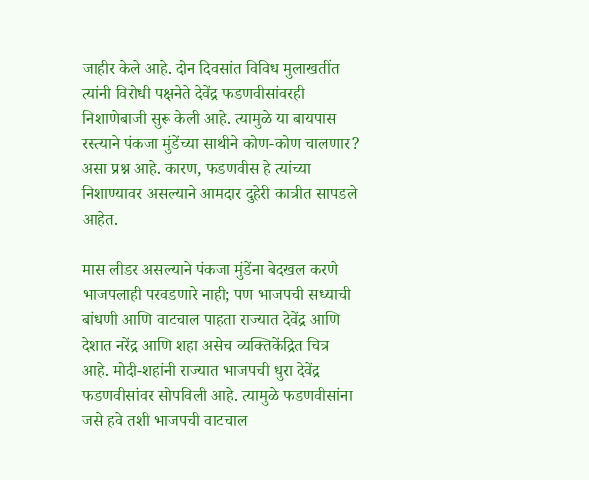जाहीर केले आहे. दोन दिवसांत विविध मुलाखतींत त्यांनी विरोधी पक्षनेते देवेंद्र फडणवीसांवरही निशाणेबाजी सुरू केली आहे. त्यामुळे या बायपास रस्त्याने पंकजा मुंडेंच्या साथीने कोण-कोण चालणार? असा प्रश्न आहे. कारण, फडणवीस हे त्यांच्या निशाण्यावर असल्याने आमदार दुहेरी कात्रीत सापडले आहेत.

मास लीडर असल्याने पंकजा मुंडेंना बेदखल करणे भाजपलाही परवडणारे नाही; पण भाजपची सध्याची बांधणी आणि वाटचाल पाहता राज्यात देवेंद्र आणि देशात नरेंद्र आणि शहा असेच व्यक्तिकेंद्रित चित्र आहे. मोदी-शहांनी राज्यात भाजपची धुरा देवेंद्र फडणवीसांवर सोपविली आहे. त्यामुळे फडणवीसांना जसे हवे तशी भाजपची वाटचाल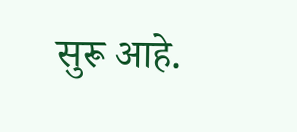सुरू आहे.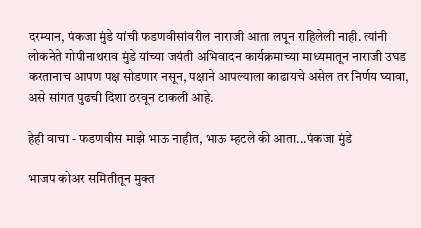दरम्यान, पंकजा मुंडे यांची फडणवीसांवरील नाराजी आता लपून राहिलेली नाही. त्यांनी लोकनेते गोपीनाथराव मुंडे यांच्या जयंती अभिवादन कार्यक्रमाच्या माध्यमातून नाराजी उघड करतानाच आपण पक्ष सोडणार नसून, पक्षाने आपल्याला काढायचे असेल तर निर्णय घ्यावा, असे सांगत पुढची दिशा ठरवून टाकली आहे.

हेही वाचा - फडणवीस माझे भाऊ नाहीत, भाऊ म्हटले की आता...पंकजा मुंडे

भाजप कोअर समितीतून मुक्त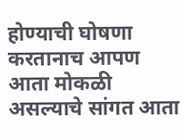होण्याची घोषणा करतानाच आपण आता मोकळी असल्याचे सांगत आता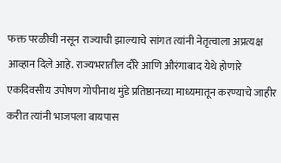फक्त परळीची नसून राज्याची झाल्याचे सांगत त्यांनी नेतृत्वाला अप्रत्यक्ष आव्हान दिले आहे. राज्यभरातील दौरे आणि औरंगाबाद येथे होणारे एकदिवसीय उपोषण गोपीनाथ मुंडे प्रतिष्ठानच्या माध्यमातून करण्याचे जाहीर करीत त्यांनी भाजपला बायपास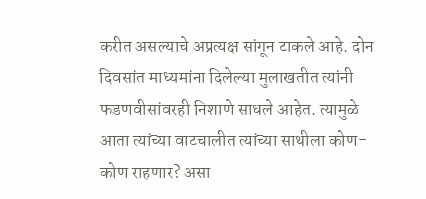करीत असल्याचे अप्रत्यक्ष सांगून टाकले आहे. दोन दिवसांत माध्यमांना दिलेल्या मुलाखतीत त्यांनी फडणवीसांवरही निशाणे साधले आहेत. त्यामुळे आता त्यांच्या वाटचालीत त्यांच्या साथीला कोण-कोण राहणार? असा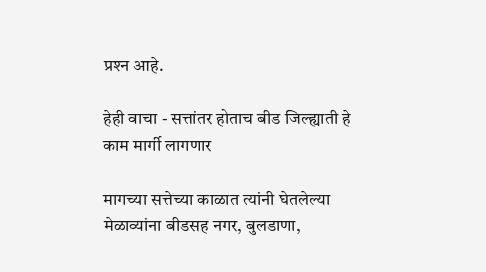प्रश्‍न आहे.

हेही वाचा - सत्तांतर होताच बीड जिल्ह्याती हे काम मार्गी लागणार

मागच्या सत्तेच्या काळात त्यांनी घेतलेल्या मेळाव्यांना बीडसह नगर, बुलडाणा,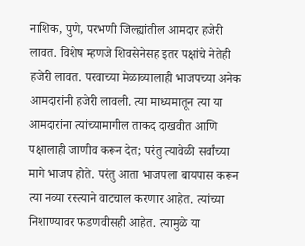नाशिक, पुणे, परभणी जिल्ह्यांतील आमदार हजेरी लावत. विशेष म्हणजे शिवसेनेसह इतर पक्षांचे नेतेही हजेरी लावत. परवाच्या मेळाव्यालाही भाजपच्या अनेक आमदारांनी हजेरी लावली. त्या माध्यमातून त्या या आमदारांना त्यांच्यामागील ताकद दाखवीत आणि पक्षालाही जाणीव करून देत; परंतु त्यावेळी सर्वांच्या मागे भाजप होते. परंतु आता भाजपला बायपास करून त्या नव्या रस्त्याने वाटचाल करणार आहेत. त्यांच्या निशाण्यावर फडणवीसही आहेत. त्यामुळे या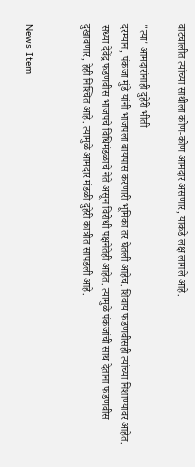वाटचालीत त्यांच्या साथीला कोण-कोण आमदार असणार, याकडे लक्ष लागले आहे.

"त्या' आमदारांनाही दुहेरी भीती
दरम्यान, पंकजा मुंडे यांनी भाजपला बायपास करणारी भूमिका तर घेतली आहेच. शिवाय फडणवीसही त्यांच्या निशाण्यावर आहेत. सध्या देवेंद्र फडणवीस भाजपचे विधिमंडळाचे नेते असून विरोधी पक्षनेतेही आहेत. त्यामुळे पंकजांची साथ देताना फडणवीस दुखावणार, हेही निश्‍चित आहे. त्यामुळे आमदार मंडळी दुहेरी कात्रीत सापडली आहे.


News Item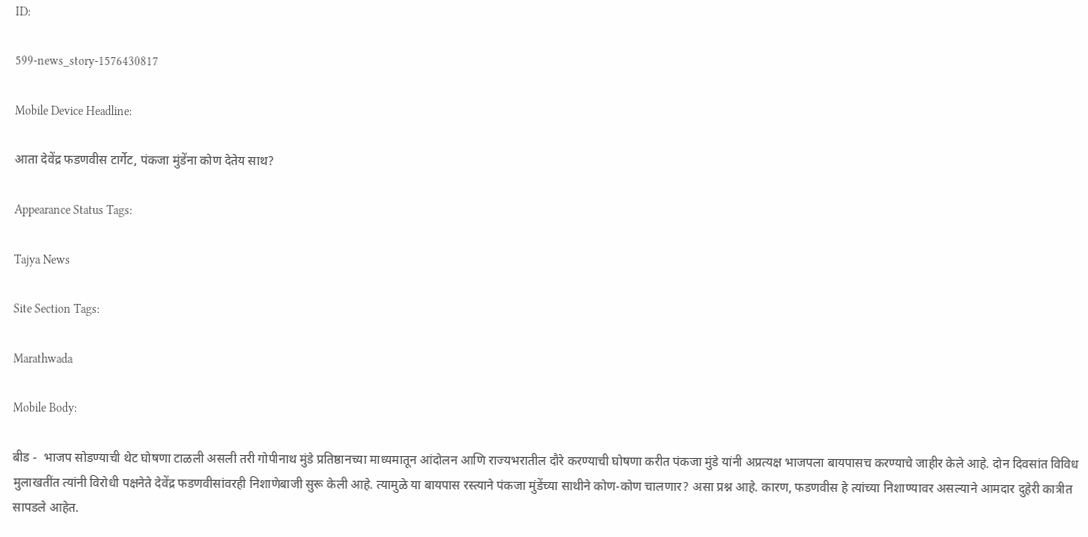ID:

599-news_story-1576430817

Mobile Device Headline:

आता देवेंद्र फडणवीस टार्गेट, पंकजा मुंडेंना कोण देतेय साथ?

Appearance Status Tags:

Tajya News

Site Section Tags:

Marathwada

Mobile Body:

बीड -  भाजप सोडण्याची थेट घोषणा टाळली असली तरी गोपीनाथ मुंडे प्रतिष्ठानच्या माध्यमातून आंदोलन आणि राज्यभरातील दौरे करण्याची घोषणा करीत पंकजा मुंडे यांनी अप्रत्यक्ष भाजपला बायपासच करण्याचे जाहीर केले आहे. दोन दिवसांत विविध मुलाखतींत त्यांनी विरोधी पक्षनेते देवेंद्र फडणवीसांवरही निशाणेबाजी सुरू केली आहे. त्यामुळे या बायपास रस्त्याने पंकजा मुंडेंच्या साथीने कोण-कोण चालणार? असा प्रश्न आहे. कारण, फडणवीस हे त्यांच्या निशाण्यावर असल्याने आमदार दुहेरी कात्रीत सापडले आहेत.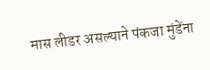मास लीडर असल्याने पंकजा मुंडेंना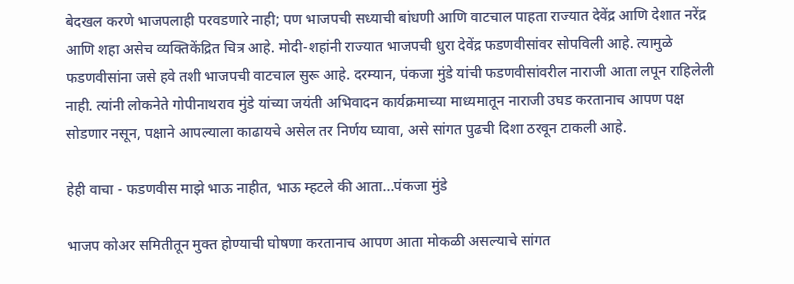बेदखल करणे भाजपलाही परवडणारे नाही; पण भाजपची सध्याची बांधणी आणि वाटचाल पाहता राज्यात देवेंद्र आणि देशात नरेंद्र आणि शहा असेच व्यक्तिकेंद्रित चित्र आहे. मोदी-शहांनी राज्यात भाजपची धुरा देवेंद्र फडणवीसांवर सोपविली आहे. त्यामुळे फडणवीसांना जसे हवे तशी भाजपची वाटचाल सुरू आहे. दरम्यान, पंकजा मुंडे यांची फडणवीसांवरील नाराजी आता लपून राहिलेली नाही. त्यांनी लोकनेते गोपीनाथराव मुंडे यांच्या जयंती अभिवादन कार्यक्रमाच्या माध्यमातून नाराजी उघड करतानाच आपण पक्ष सोडणार नसून, पक्षाने आपल्याला काढायचे असेल तर निर्णय घ्यावा, असे सांगत पुढची दिशा ठरवून टाकली आहे.

हेही वाचा - फडणवीस माझे भाऊ नाहीत, भाऊ म्हटले की आता...पंकजा मुंडे

भाजप कोअर समितीतून मुक्त होण्याची घोषणा करतानाच आपण आता मोकळी असल्याचे सांगत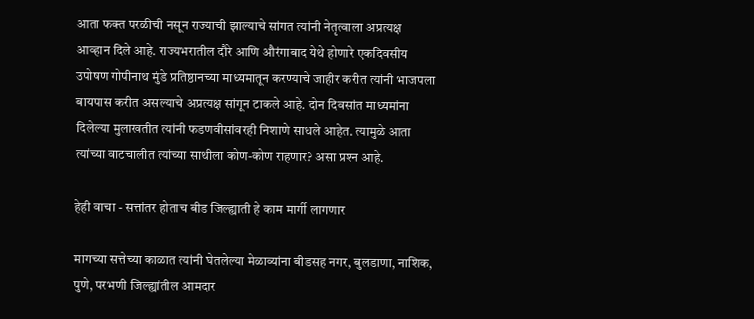आता फक्त परळीची नसून राज्याची झाल्याचे सांगत त्यांनी नेतृत्वाला अप्रत्यक्ष आव्हान दिले आहे. राज्यभरातील दौरे आणि औरंगाबाद येथे होणारे एकदिवसीय उपोषण गोपीनाथ मुंडे प्रतिष्ठानच्या माध्यमातून करण्याचे जाहीर करीत त्यांनी भाजपला बायपास करीत असल्याचे अप्रत्यक्ष सांगून टाकले आहे. दोन दिवसांत माध्यमांना दिलेल्या मुलाखतीत त्यांनी फडणवीसांवरही निशाणे साधले आहेत. त्यामुळे आता त्यांच्या वाटचालीत त्यांच्या साथीला कोण-कोण राहणार? असा प्रश्‍न आहे.

हेही वाचा - सत्तांतर होताच बीड जिल्ह्याती हे काम मार्गी लागणार

मागच्या सत्तेच्या काळात त्यांनी घेतलेल्या मेळाव्यांना बीडसह नगर, बुलडाणा, नाशिक, पुणे, परभणी जिल्ह्यांतील आमदार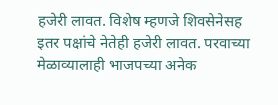हजेरी लावत. विशेष म्हणजे शिवसेनेसह इतर पक्षांचे नेतेही हजेरी लावत. परवाच्या मेळाव्यालाही भाजपच्या अनेक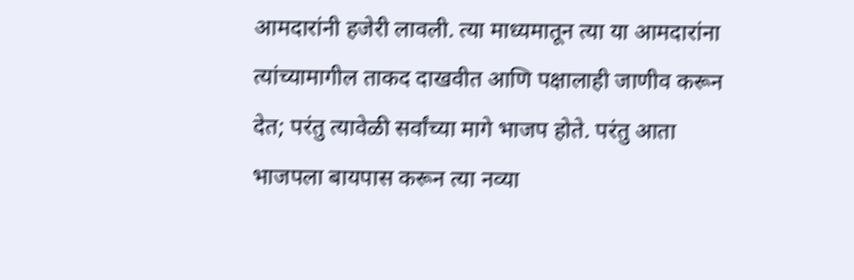आमदारांनी हजेरी लावली. त्या माध्यमातून त्या या आमदारांना त्यांच्यामागील ताकद दाखवीत आणि पक्षालाही जाणीव करून देत; परंतु त्यावेळी सर्वांच्या मागे भाजप होते. परंतु आता भाजपला बायपास करून त्या नव्या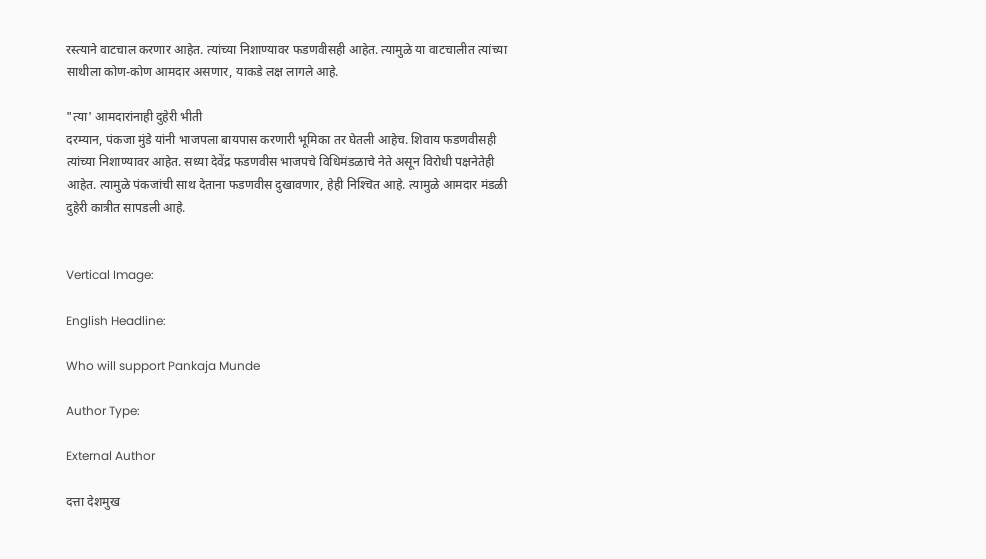रस्त्याने वाटचाल करणार आहेत. त्यांच्या निशाण्यावर फडणवीसही आहेत. त्यामुळे या वाटचालीत त्यांच्या साथीला कोण-कोण आमदार असणार, याकडे लक्ष लागले आहे.

"त्या' आमदारांनाही दुहेरी भीती
दरम्यान, पंकजा मुंडे यांनी भाजपला बायपास करणारी भूमिका तर घेतली आहेच. शिवाय फडणवीसही त्यांच्या निशाण्यावर आहेत. सध्या देवेंद्र फडणवीस भाजपचे विधिमंडळाचे नेते असून विरोधी पक्षनेतेही आहेत. त्यामुळे पंकजांची साथ देताना फडणवीस दुखावणार, हेही निश्‍चित आहे. त्यामुळे आमदार मंडळी दुहेरी कात्रीत सापडली आहे.


Vertical Image:

English Headline:

Who will support Pankaja Munde

Author Type:

External Author

दत्ता देशमुख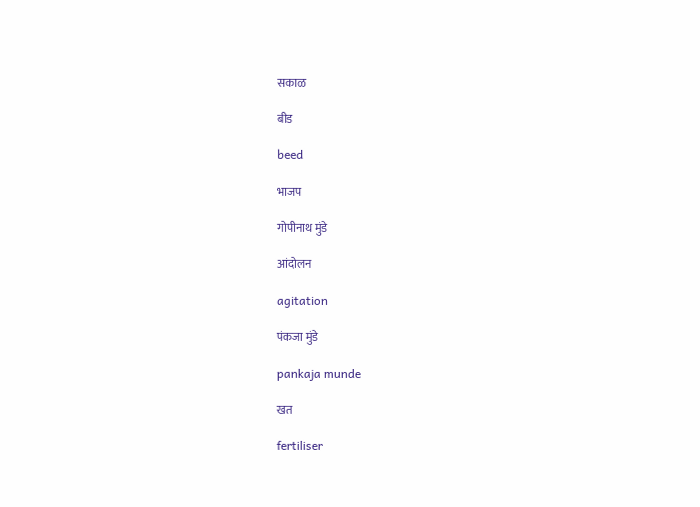सकाळ

बीड

beed

भाजप

गोपीनाथ मुंडे

आंदोलन

agitation

पंकजा मुंडे

pankaja munde

खत

fertiliser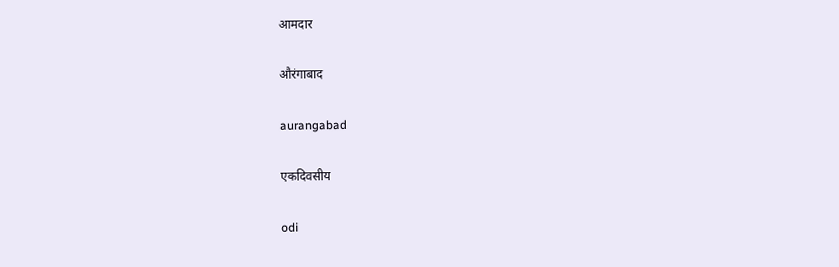आमदार

औरंगाबाद

aurangabad

एकदिवसीय

odi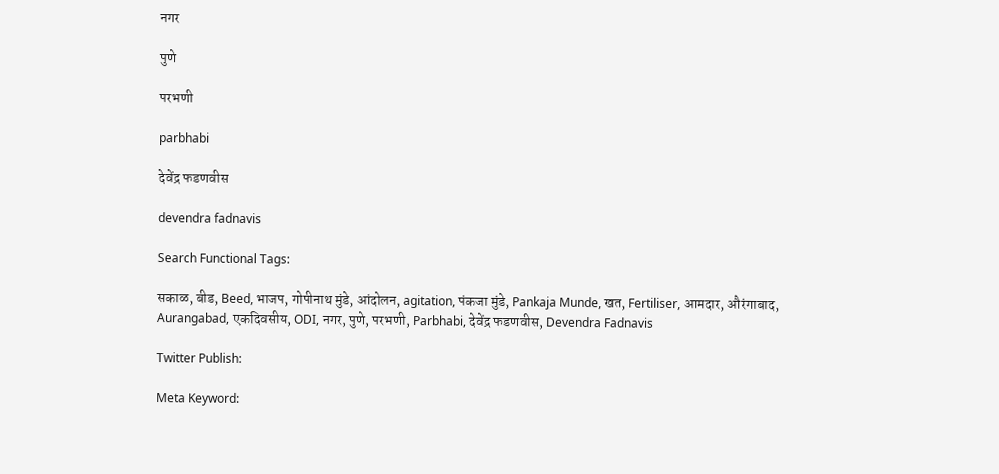नगर

पुणे

परभणी

parbhabi

देवेंद्र फडणवीस

devendra fadnavis

Search Functional Tags:

सकाळ, बीड, Beed, भाजप, गोपीनाथ मुंडे, आंदोलन, agitation, पंकजा मुंडे, Pankaja Munde, खत, Fertiliser, आमदार, औरंगाबाद, Aurangabad, एकदिवसीय, ODI, नगर, पुणे, परभणी, Parbhabi, देवेंद्र फडणवीस, Devendra Fadnavis

Twitter Publish:

Meta Keyword: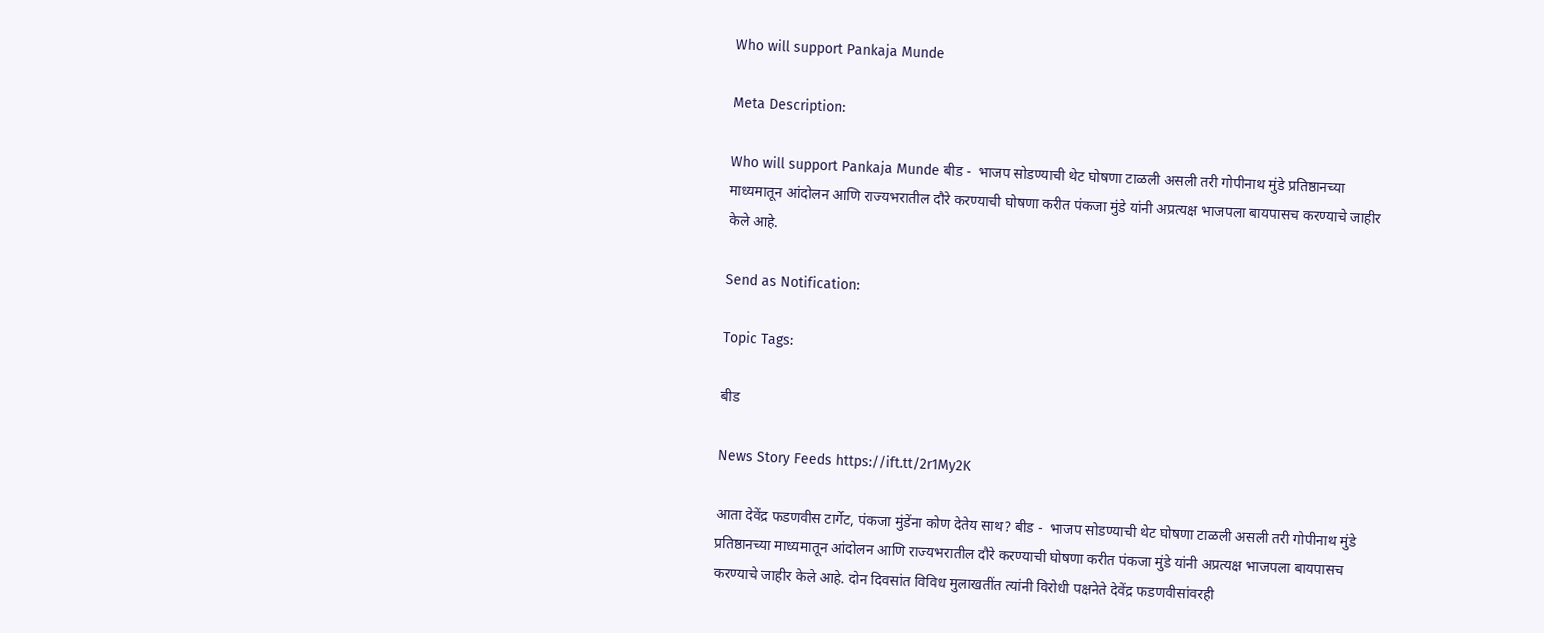Who will support Pankaja Munde

Meta Description:

Who will support Pankaja Munde बीड -  भाजप सोडण्याची थेट घोषणा टाळली असली तरी गोपीनाथ मुंडे प्रतिष्ठानच्या माध्यमातून आंदोलन आणि राज्यभरातील दौरे करण्याची घोषणा करीत पंकजा मुंडे यांनी अप्रत्यक्ष भाजपला बायपासच करण्याचे जाहीर केले आहे.

Send as Notification:

Topic Tags:

बीड

News Story Feeds https://ift.tt/2r1My2K

आता देवेंद्र फडणवीस टार्गेट, पंकजा मुंडेंना कोण देतेय साथ? बीड -  भाजप सोडण्याची थेट घोषणा टाळली असली तरी गोपीनाथ मुंडे प्रतिष्ठानच्या माध्यमातून आंदोलन आणि राज्यभरातील दौरे करण्याची घोषणा करीत पंकजा मुंडे यांनी अप्रत्यक्ष भाजपला बायपासच करण्याचे जाहीर केले आहे. दोन दिवसांत विविध मुलाखतींत त्यांनी विरोधी पक्षनेते देवेंद्र फडणवीसांवरही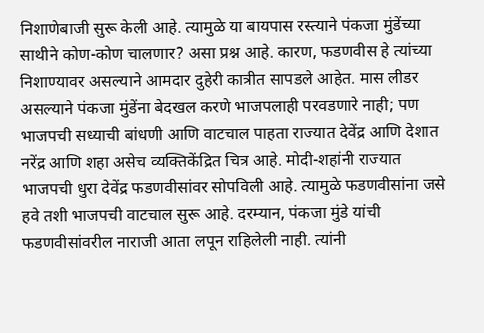निशाणेबाजी सुरू केली आहे. त्यामुळे या बायपास रस्त्याने पंकजा मुंडेंच्या साथीने कोण-कोण चालणार? असा प्रश्न आहे. कारण, फडणवीस हे त्यांच्या निशाण्यावर असल्याने आमदार दुहेरी कात्रीत सापडले आहेत. मास लीडर असल्याने पंकजा मुंडेंना बेदखल करणे भाजपलाही परवडणारे नाही; पण भाजपची सध्याची बांधणी आणि वाटचाल पाहता राज्यात देवेंद्र आणि देशात नरेंद्र आणि शहा असेच व्यक्तिकेंद्रित चित्र आहे. मोदी-शहांनी राज्यात भाजपची धुरा देवेंद्र फडणवीसांवर सोपविली आहे. त्यामुळे फडणवीसांना जसे हवे तशी भाजपची वाटचाल सुरू आहे. दरम्यान, पंकजा मुंडे यांची फडणवीसांवरील नाराजी आता लपून राहिलेली नाही. त्यांनी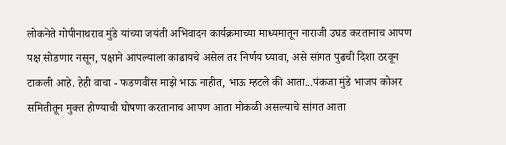लोकनेते गोपीनाथराव मुंडे यांच्या जयंती अभिवादन कार्यक्रमाच्या माध्यमातून नाराजी उघड करतानाच आपण पक्ष सोडणार नसून, पक्षाने आपल्याला काढायचे असेल तर निर्णय घ्यावा, असे सांगत पुढची दिशा ठरवून टाकली आहे. हेही वाचा - फडणवीस माझे भाऊ नाहीत, भाऊ म्हटले की आता...पंकजा मुंडे भाजप कोअर समितीतून मुक्त होण्याची घोषणा करतानाच आपण आता मोकळी असल्याचे सांगत आता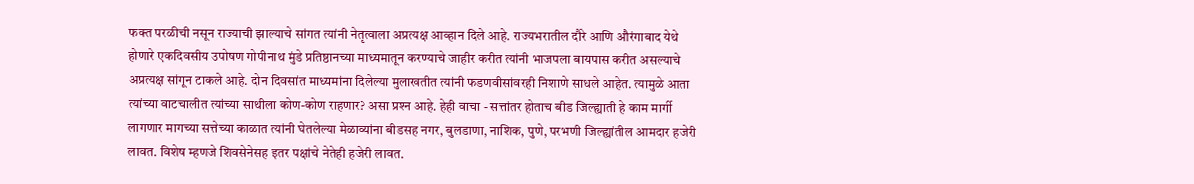फक्त परळीची नसून राज्याची झाल्याचे सांगत त्यांनी नेतृत्वाला अप्रत्यक्ष आव्हान दिले आहे. राज्यभरातील दौरे आणि औरंगाबाद येथे होणारे एकदिवसीय उपोषण गोपीनाथ मुंडे प्रतिष्ठानच्या माध्यमातून करण्याचे जाहीर करीत त्यांनी भाजपला बायपास करीत असल्याचे अप्रत्यक्ष सांगून टाकले आहे. दोन दिवसांत माध्यमांना दिलेल्या मुलाखतीत त्यांनी फडणवीसांवरही निशाणे साधले आहेत. त्यामुळे आता त्यांच्या वाटचालीत त्यांच्या साथीला कोण-कोण राहणार? असा प्रश्‍न आहे. हेही वाचा - सत्तांतर होताच बीड जिल्ह्याती हे काम मार्गी लागणार मागच्या सत्तेच्या काळात त्यांनी घेतलेल्या मेळाव्यांना बीडसह नगर, बुलडाणा, नाशिक, पुणे, परभणी जिल्ह्यांतील आमदार हजेरी लावत. विशेष म्हणजे शिवसेनेसह इतर पक्षांचे नेतेही हजेरी लावत.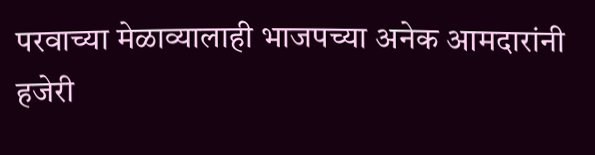परवाच्या मेळाव्यालाही भाजपच्या अनेक आमदारांनी हजेरी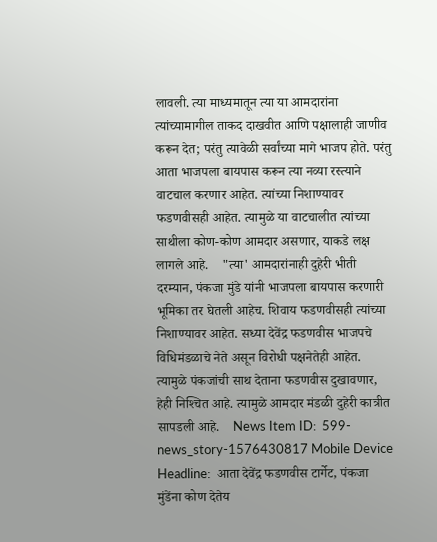लावली. त्या माध्यमातून त्या या आमदारांना त्यांच्यामागील ताकद दाखवीत आणि पक्षालाही जाणीव करून देत; परंतु त्यावेळी सर्वांच्या मागे भाजप होते. परंतु आता भाजपला बायपास करून त्या नव्या रस्त्याने वाटचाल करणार आहेत. त्यांच्या निशाण्यावर फडणवीसही आहेत. त्यामुळे या वाटचालीत त्यांच्या साथीला कोण-कोण आमदार असणार, याकडे लक्ष लागले आहे.    "त्या' आमदारांनाही दुहेरी भीती  दरम्यान, पंकजा मुंडे यांनी भाजपला बायपास करणारी भूमिका तर घेतली आहेच. शिवाय फडणवीसही त्यांच्या निशाण्यावर आहेत. सध्या देवेंद्र फडणवीस भाजपचे विधिमंडळाचे नेते असून विरोधी पक्षनेतेही आहेत. त्यामुळे पंकजांची साथ देताना फडणवीस दुखावणार, हेही निश्‍चित आहे. त्यामुळे आमदार मंडळी दुहेरी कात्रीत सापडली आहे.    News Item ID:  599-news_story-1576430817 Mobile Device Headline:  आता देवेंद्र फडणवीस टार्गेट, पंकजा मुंडेंना कोण देतेय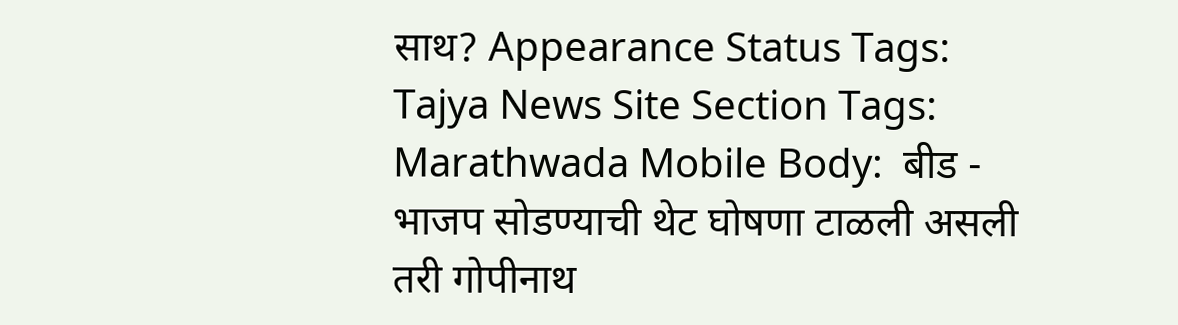साथ? Appearance Status Tags:  Tajya News Site Section Tags:  Marathwada Mobile Body:  बीड -  भाजप सोडण्याची थेट घोषणा टाळली असली तरी गोपीनाथ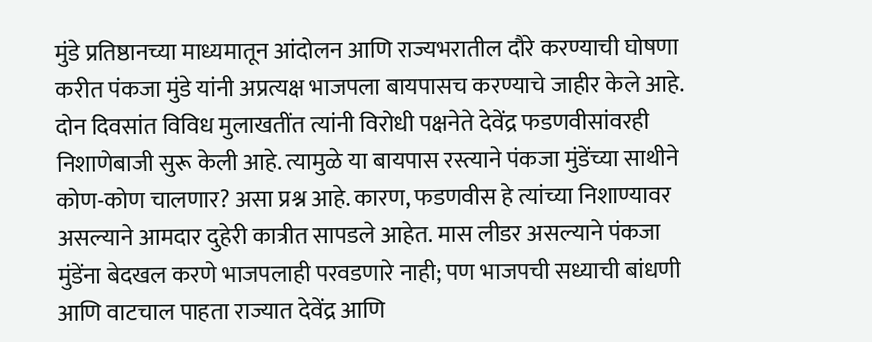मुंडे प्रतिष्ठानच्या माध्यमातून आंदोलन आणि राज्यभरातील दौरे करण्याची घोषणा करीत पंकजा मुंडे यांनी अप्रत्यक्ष भाजपला बायपासच करण्याचे जाहीर केले आहे. दोन दिवसांत विविध मुलाखतींत त्यांनी विरोधी पक्षनेते देवेंद्र फडणवीसांवरही निशाणेबाजी सुरू केली आहे. त्यामुळे या बायपास रस्त्याने पंकजा मुंडेंच्या साथीने कोण-कोण चालणार? असा प्रश्न आहे. कारण, फडणवीस हे त्यांच्या निशाण्यावर असल्याने आमदार दुहेरी कात्रीत सापडले आहेत. मास लीडर असल्याने पंकजा मुंडेंना बेदखल करणे भाजपलाही परवडणारे नाही; पण भाजपची सध्याची बांधणी आणि वाटचाल पाहता राज्यात देवेंद्र आणि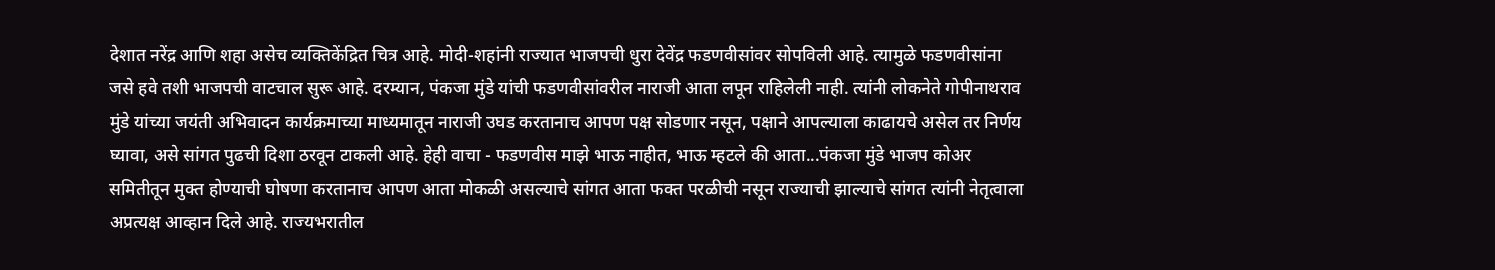देशात नरेंद्र आणि शहा असेच व्यक्तिकेंद्रित चित्र आहे. मोदी-शहांनी राज्यात भाजपची धुरा देवेंद्र फडणवीसांवर सोपविली आहे. त्यामुळे फडणवीसांना जसे हवे तशी भाजपची वाटचाल सुरू आहे. दरम्यान, पंकजा मुंडे यांची फडणवीसांवरील नाराजी आता लपून राहिलेली नाही. त्यांनी लोकनेते गोपीनाथराव मुंडे यांच्या जयंती अभिवादन कार्यक्रमाच्या माध्यमातून नाराजी उघड करतानाच आपण पक्ष सोडणार नसून, पक्षाने आपल्याला काढायचे असेल तर निर्णय घ्यावा, असे सांगत पुढची दिशा ठरवून टाकली आहे. हेही वाचा - फडणवीस माझे भाऊ नाहीत, भाऊ म्हटले की आता...पंकजा मुंडे भाजप कोअर समितीतून मुक्त होण्याची घोषणा करतानाच आपण आता मोकळी असल्याचे सांगत आता फक्त परळीची नसून राज्याची झाल्याचे सांगत त्यांनी नेतृत्वाला अप्रत्यक्ष आव्हान दिले आहे. राज्यभरातील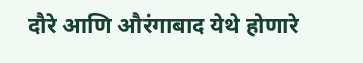दौरे आणि औरंगाबाद येथे होणारे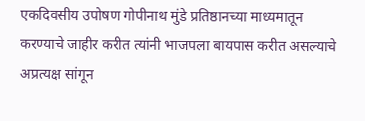एकदिवसीय उपोषण गोपीनाथ मुंडे प्रतिष्ठानच्या माध्यमातून करण्याचे जाहीर करीत त्यांनी भाजपला बायपास करीत असल्याचे अप्रत्यक्ष सांगून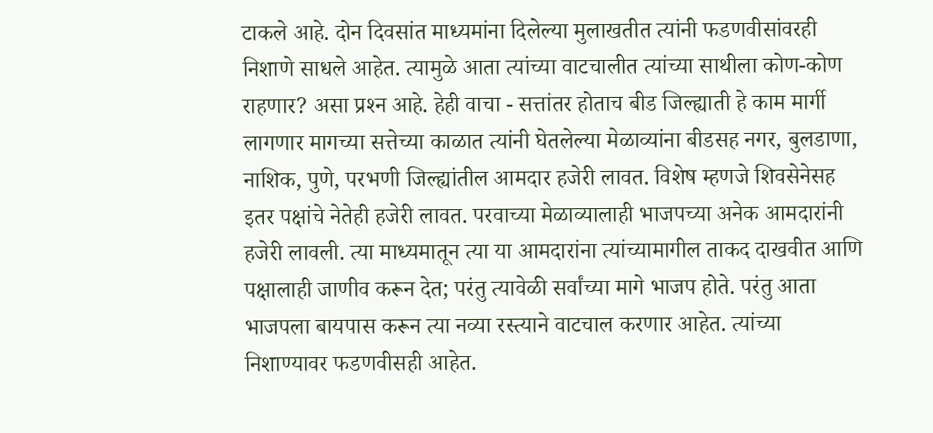टाकले आहे. दोन दिवसांत माध्यमांना दिलेल्या मुलाखतीत त्यांनी फडणवीसांवरही निशाणे साधले आहेत. त्यामुळे आता त्यांच्या वाटचालीत त्यांच्या साथीला कोण-कोण राहणार? असा प्रश्‍न आहे. हेही वाचा - सत्तांतर होताच बीड जिल्ह्याती हे काम मार्गी लागणार मागच्या सत्तेच्या काळात त्यांनी घेतलेल्या मेळाव्यांना बीडसह नगर, बुलडाणा, नाशिक, पुणे, परभणी जिल्ह्यांतील आमदार हजेरी लावत. विशेष म्हणजे शिवसेनेसह इतर पक्षांचे नेतेही हजेरी लावत. परवाच्या मेळाव्यालाही भाजपच्या अनेक आमदारांनी हजेरी लावली. त्या माध्यमातून त्या या आमदारांना त्यांच्यामागील ताकद दाखवीत आणि पक्षालाही जाणीव करून देत; परंतु त्यावेळी सर्वांच्या मागे भाजप होते. परंतु आता भाजपला बायपास करून त्या नव्या रस्त्याने वाटचाल करणार आहेत. त्यांच्या निशाण्यावर फडणवीसही आहेत.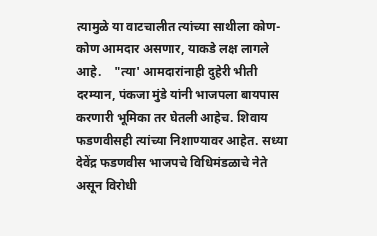त्यामुळे या वाटचालीत त्यांच्या साथीला कोण-कोण आमदार असणार, याकडे लक्ष लागले आहे.    "त्या' आमदारांनाही दुहेरी भीती  दरम्यान, पंकजा मुंडे यांनी भाजपला बायपास करणारी भूमिका तर घेतली आहेच. शिवाय फडणवीसही त्यांच्या निशाण्यावर आहेत. सध्या देवेंद्र फडणवीस भाजपचे विधिमंडळाचे नेते असून विरोधी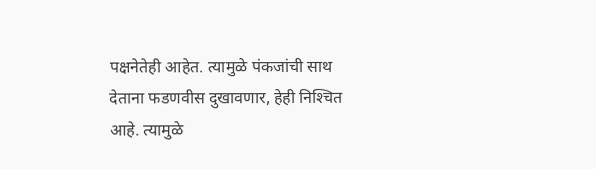पक्षनेतेही आहेत. त्यामुळे पंकजांची साथ देताना फडणवीस दुखावणार, हेही निश्‍चित आहे. त्यामुळे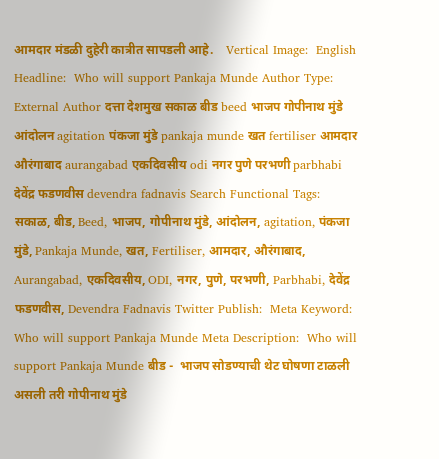आमदार मंडळी दुहेरी कात्रीत सापडली आहे.    Vertical Image:  English Headline:  Who will support Pankaja Munde Author Type:  External Author दत्ता देशमुख सकाळ बीड beed भाजप गोपीनाथ मुंडे आंदोलन agitation पंकजा मुंडे pankaja munde खत fertiliser आमदार औरंगाबाद aurangabad एकदिवसीय odi नगर पुणे परभणी parbhabi देवेंद्र फडणवीस devendra fadnavis Search Functional Tags:  सकाळ, बीड, Beed, भाजप, गोपीनाथ मुंडे, आंदोलन, agitation, पंकजा मुंडे, Pankaja Munde, खत, Fertiliser, आमदार, औरंगाबाद, Aurangabad, एकदिवसीय, ODI, नगर, पुणे, परभणी, Parbhabi, देवेंद्र फडणवीस, Devendra Fadnavis Twitter Publish:  Meta Keyword:  Who will support Pankaja Munde Meta Description:  Who will support Pankaja Munde बीड -  भाजप सोडण्याची थेट घोषणा टाळली असली तरी गोपीनाथ मुंडे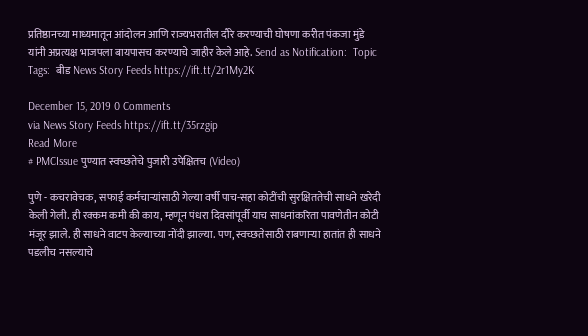प्रतिष्ठानच्या माध्यमातून आंदोलन आणि राज्यभरातील दौरे करण्याची घोषणा करीत पंकजा मुंडे यांनी अप्रत्यक्ष भाजपला बायपासच करण्याचे जाहीर केले आहे. Send as Notification:  Topic Tags:  बीड News Story Feeds https://ift.tt/2r1My2K

December 15, 2019 0 Comments
via News Story Feeds https://ift.tt/35rzgip
Read More
# PMCIssue पुण्यात स्वच्छतेचे पुजारी उपेक्षितच (Video)

पुणे - कचरावेचक, सफाई कर्मचाऱ्यांसाठी गेल्या वर्षी पाच-सहा कोटींची सुरक्षिततेची साधने खरेदी केली गेली. ही रक्कम कमी की काय, म्हणून पंधरा दिवसांपूर्वी याच साधनांकरिता पावणेतीन कोटी मंजूर झाले. ही साधने वाटप केल्याच्या नोंदी झाल्या. पण, स्वच्छतेसाठी राबणाऱ्या हातांत ही साधने पडलीच नसल्याचे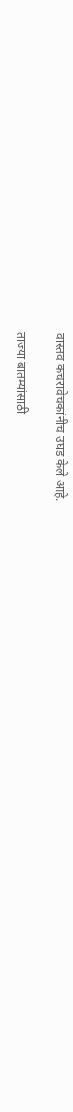वास्तव कचरावेचकांनीच उघड केले आहे.

ताज्या बातम्यांसाठी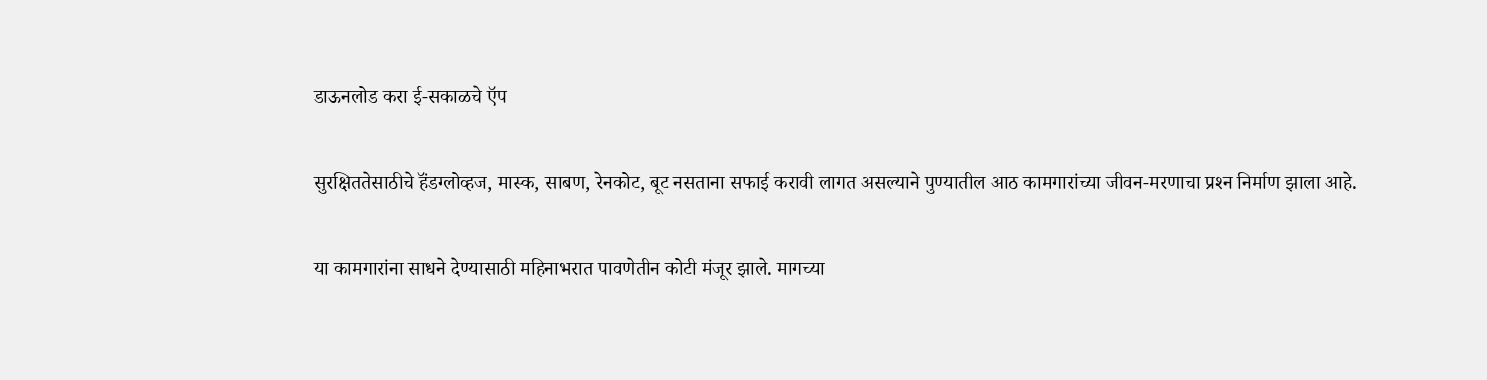डाऊनलोड करा ई-सकाळचे ऍप

सुरक्षिततेसाठीचे हॅंडग्लोव्हज, मास्क, साबण, रेनकोट, बूट नसताना सफाई करावी लागत असल्याने पुण्यातील आठ कामगारांच्या जीवन-मरणाचा प्रश्‍न निर्माण झाला आहे.

या कामगारांना साधने देण्यासाठी महिनाभरात पावणेतीन कोटी मंजूर झाले. मागच्या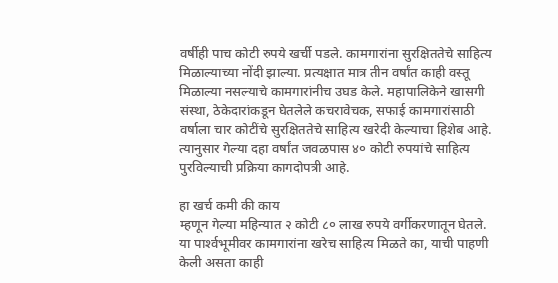वर्षीही पाच कोटी रुपये खर्ची पडले. कामगारांना सुरक्षिततेचे साहित्य मिळाल्याच्या नोंदी झाल्या. प्रत्यक्षात मात्र तीन वर्षांत काही वस्तू मिळाल्या नसल्याचे कामगारांनीच उघड केले. महापालिकेने खासगी संस्था, ठेकेदारांकडून घेतलेले कचरावेचक, सफाई कामगारांसाठी वर्षाला चार कोटींचे सुरक्षिततेचे साहित्य खरेदी केल्याचा हिशेब आहे. त्यानुसार गेल्या दहा वर्षांत जवळपास ४० कोटी रुपयांचे साहित्य पुरविल्याची प्रक्रिया कागदोपत्री आहे.

हा खर्च कमी की काय
म्हणून गेल्या महिन्यात २ कोटी ८० लाख रुपये वर्गीकरणातून घेतले. या पार्श्‍वभूमीवर कामगारांना खरेच साहित्य मिळते का, याची पाहणी केली असता काही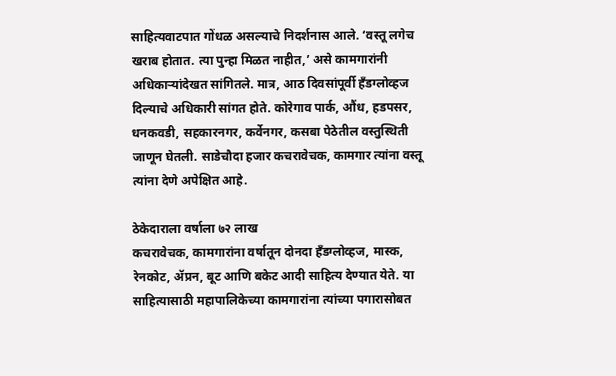साहित्यवाटपात गोंधळ असल्याचे निदर्शनास आले. ‘वस्तू लगेच खराब होतात. त्या पुन्हा मिळत नाहीत,’ असे कामगारांनी अधिकाऱ्यांदेखत सांगितले. मात्र, आठ दिवसांपूर्वी हॅंडग्लोव्हज दिल्याचे अधिकारी सांगत होते. कोरेगाव पार्क, औंध, हडपसर, धनकवडी, सहकारनगर, कर्वेनगर, कसबा पेठेतील वस्तुस्थिती जाणून घेतली. साडेचौदा हजार कचरावेचक, कामगार त्यांना वस्तू त्यांना देणे अपेक्षित आहे.

ठेकेदाराला वर्षाला ७२ लाख
कचरावेचक, कामगारांना वर्षातून दोनदा हॅंडग्लोव्हज, मास्क, रेनकोट, ॲप्रन, बूट आणि बकेट आदी साहित्य देण्यात येते. या साहित्यासाठी महापालिकेच्या कामगारांना त्यांच्या पगारासोबत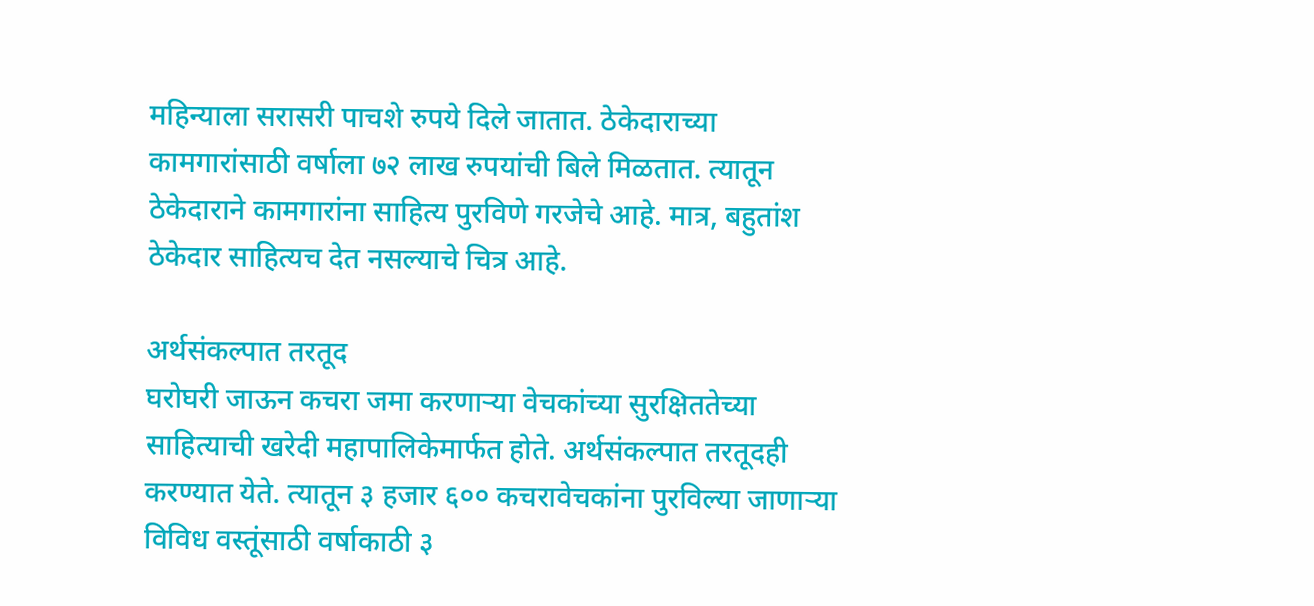महिन्याला सरासरी पाचशे रुपये दिले जातात. ठेकेदाराच्या कामगारांसाठी वर्षाला ७२ लाख रुपयांची बिले मिळतात. त्यातून ठेकेदाराने कामगारांना साहित्य पुरविणे गरजेचे आहे. मात्र, बहुतांश ठेकेदार साहित्यच देत नसल्याचे चित्र आहे.

अर्थसंकल्पात तरतूद
घरोघरी जाऊन कचरा जमा करणाऱ्या वेचकांच्या सुरक्षिततेच्या साहित्याची खरेदी महापालिकेमार्फत होते. अर्थसंकल्पात तरतूदही करण्यात येते. त्यातून ३ हजार ६०० कचरावेचकांना पुरविल्या जाणाऱ्या विविध वस्तूंसाठी वर्षाकाठी ३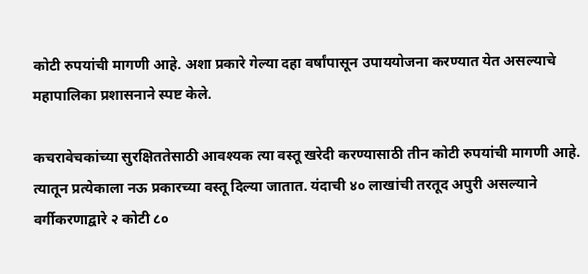कोटी रुपयांची मागणी आहे. अशा प्रकारे गेल्या दहा वर्षांपासून उपाययोजना करण्यात येत असल्याचे महापालिका प्रशासनाने स्पष्ट केले.

कचरावेचकांच्या सुरक्षिततेसाठी आवश्‍यक त्या वस्तू खरेदी करण्यासाठी तीन कोटी रुपयांची मागणी आहे. त्यातून प्रत्येकाला नऊ प्रकारच्या वस्तू दिल्या जातात. यंदाची ४० लाखांची तरतूद अपुरी असल्याने वर्गीकरणाद्वारे २ कोटी ८०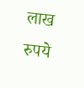लाख रुपये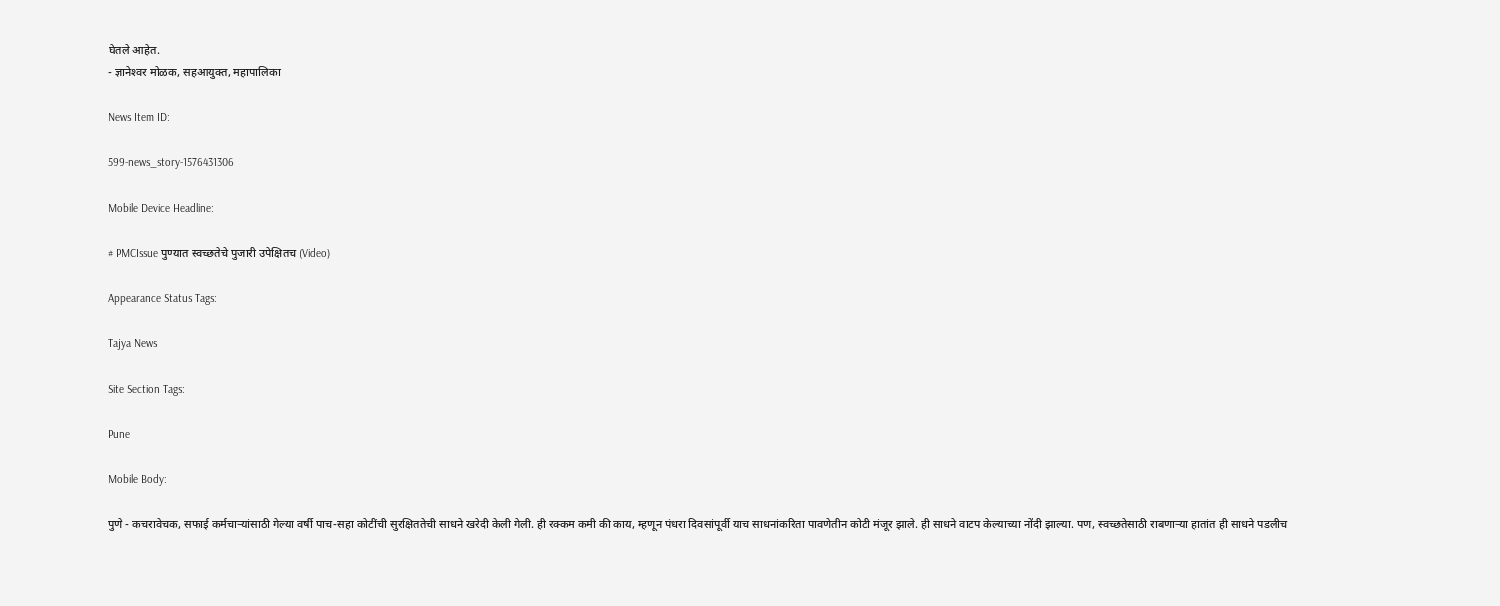घेतले आहेत.
- ज्ञानेश्‍वर मोळक, सहआयुक्त, महापालिका

News Item ID:

599-news_story-1576431306

Mobile Device Headline:

# PMCIssue पुण्यात स्वच्छतेचे पुजारी उपेक्षितच (Video)

Appearance Status Tags:

Tajya News

Site Section Tags:

Pune

Mobile Body:

पुणे - कचरावेचक, सफाई कर्मचाऱ्यांसाठी गेल्या वर्षी पाच-सहा कोटींची सुरक्षिततेची साधने खरेदी केली गेली. ही रक्कम कमी की काय, म्हणून पंधरा दिवसांपूर्वी याच साधनांकरिता पावणेतीन कोटी मंजूर झाले. ही साधने वाटप केल्याच्या नोंदी झाल्या. पण, स्वच्छतेसाठी राबणाऱ्या हातांत ही साधने पडलीच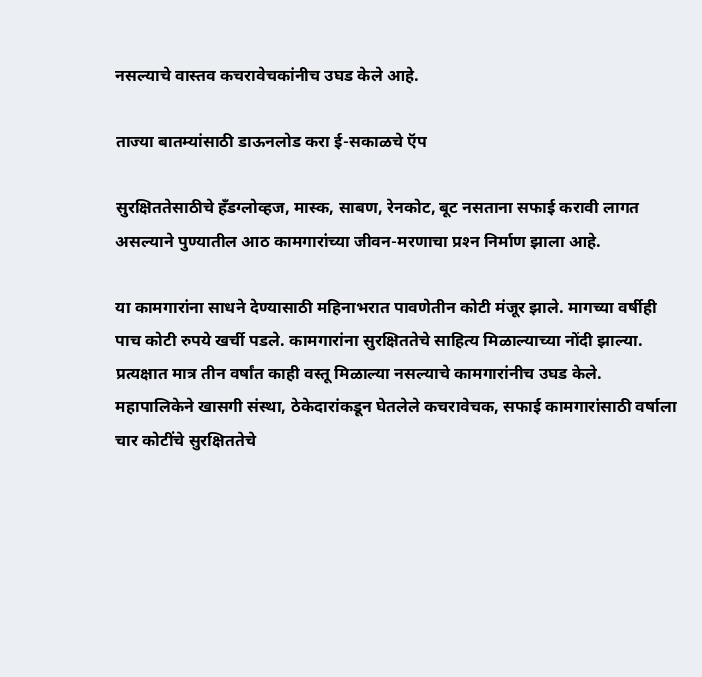नसल्याचे वास्तव कचरावेचकांनीच उघड केले आहे.

ताज्या बातम्यांसाठी डाऊनलोड करा ई-सकाळचे ऍप

सुरक्षिततेसाठीचे हॅंडग्लोव्हज, मास्क, साबण, रेनकोट, बूट नसताना सफाई करावी लागत असल्याने पुण्यातील आठ कामगारांच्या जीवन-मरणाचा प्रश्‍न निर्माण झाला आहे.

या कामगारांना साधने देण्यासाठी महिनाभरात पावणेतीन कोटी मंजूर झाले. मागच्या वर्षीही पाच कोटी रुपये खर्ची पडले. कामगारांना सुरक्षिततेचे साहित्य मिळाल्याच्या नोंदी झाल्या. प्रत्यक्षात मात्र तीन वर्षांत काही वस्तू मिळाल्या नसल्याचे कामगारांनीच उघड केले. महापालिकेने खासगी संस्था, ठेकेदारांकडून घेतलेले कचरावेचक, सफाई कामगारांसाठी वर्षाला चार कोटींचे सुरक्षिततेचे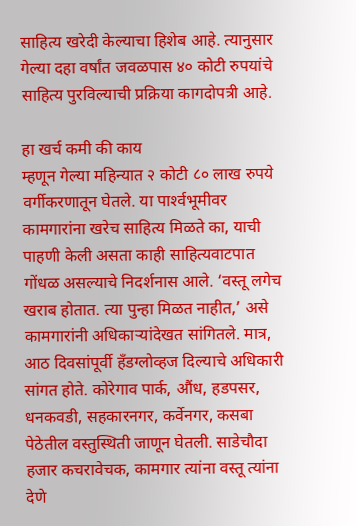साहित्य खरेदी केल्याचा हिशेब आहे. त्यानुसार गेल्या दहा वर्षांत जवळपास ४० कोटी रुपयांचे साहित्य पुरविल्याची प्रक्रिया कागदोपत्री आहे.

हा खर्च कमी की काय
म्हणून गेल्या महिन्यात २ कोटी ८० लाख रुपये वर्गीकरणातून घेतले. या पार्श्‍वभूमीवर कामगारांना खरेच साहित्य मिळते का, याची पाहणी केली असता काही साहित्यवाटपात गोंधळ असल्याचे निदर्शनास आले. ‘वस्तू लगेच खराब होतात. त्या पुन्हा मिळत नाहीत,’ असे कामगारांनी अधिकाऱ्यांदेखत सांगितले. मात्र, आठ दिवसांपूर्वी हॅंडग्लोव्हज दिल्याचे अधिकारी सांगत होते. कोरेगाव पार्क, औंध, हडपसर, धनकवडी, सहकारनगर, कर्वेनगर, कसबा पेठेतील वस्तुस्थिती जाणून घेतली. साडेचौदा हजार कचरावेचक, कामगार त्यांना वस्तू त्यांना देणे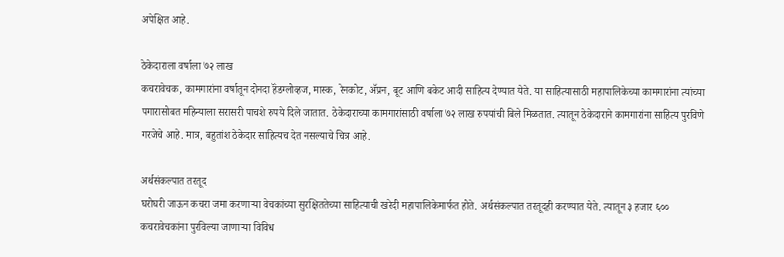अपेक्षित आहे.

ठेकेदाराला वर्षाला ७२ लाख
कचरावेचक, कामगारांना वर्षातून दोनदा हॅंडग्लोव्हज, मास्क, रेनकोट, ॲप्रन, बूट आणि बकेट आदी साहित्य देण्यात येते. या साहित्यासाठी महापालिकेच्या कामगारांना त्यांच्या पगारासोबत महिन्याला सरासरी पाचशे रुपये दिले जातात. ठेकेदाराच्या कामगारांसाठी वर्षाला ७२ लाख रुपयांची बिले मिळतात. त्यातून ठेकेदाराने कामगारांना साहित्य पुरविणे गरजेचे आहे. मात्र, बहुतांश ठेकेदार साहित्यच देत नसल्याचे चित्र आहे.

अर्थसंकल्पात तरतूद
घरोघरी जाऊन कचरा जमा करणाऱ्या वेचकांच्या सुरक्षिततेच्या साहित्याची खरेदी महापालिकेमार्फत होते. अर्थसंकल्पात तरतूदही करण्यात येते. त्यातून ३ हजार ६०० कचरावेचकांना पुरविल्या जाणाऱ्या विविध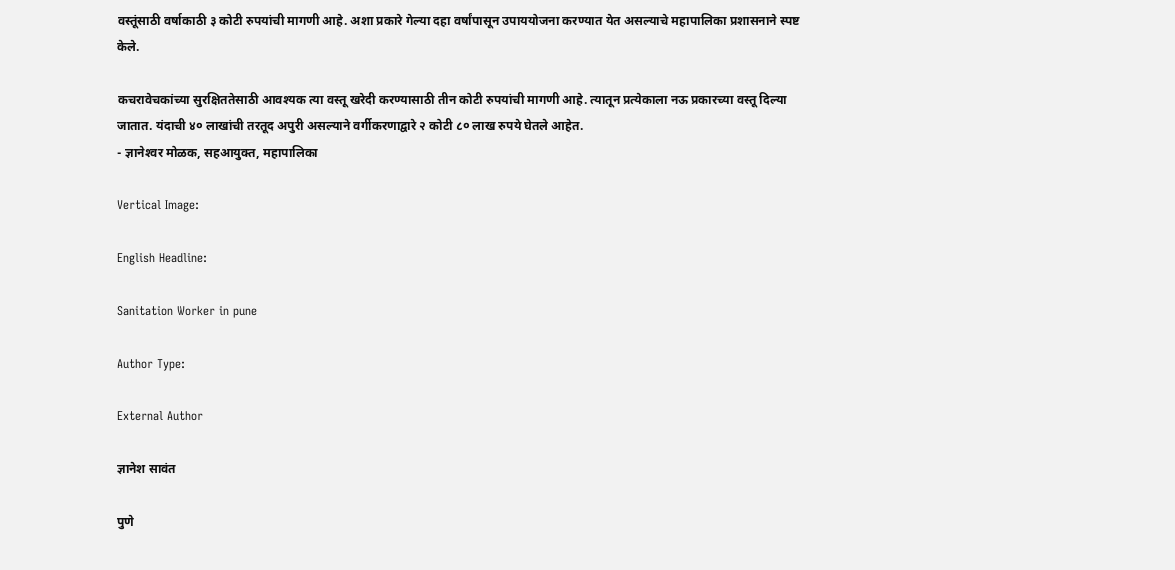वस्तूंसाठी वर्षाकाठी ३ कोटी रुपयांची मागणी आहे. अशा प्रकारे गेल्या दहा वर्षांपासून उपाययोजना करण्यात येत असल्याचे महापालिका प्रशासनाने स्पष्ट केले.

कचरावेचकांच्या सुरक्षिततेसाठी आवश्‍यक त्या वस्तू खरेदी करण्यासाठी तीन कोटी रुपयांची मागणी आहे. त्यातून प्रत्येकाला नऊ प्रकारच्या वस्तू दिल्या जातात. यंदाची ४० लाखांची तरतूद अपुरी असल्याने वर्गीकरणाद्वारे २ कोटी ८० लाख रुपये घेतले आहेत.
- ज्ञानेश्‍वर मोळक, सहआयुक्त, महापालिका

Vertical Image:

English Headline:

Sanitation Worker in pune

Author Type:

External Author

ज्ञानेश सावंत

पुणे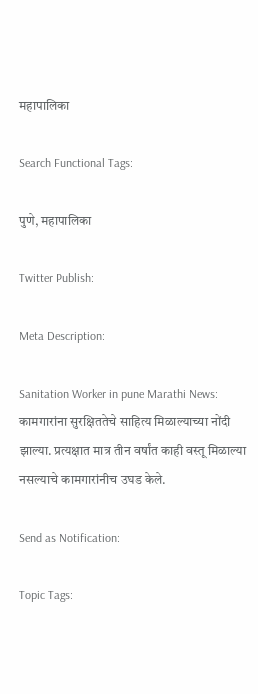महापालिका

Search Functional Tags:

पुणे, महापालिका

Twitter Publish:

Meta Description:

Sanitation Worker in pune Marathi News: कामगारांना सुरक्षिततेचे साहित्य मिळाल्याच्या नोंदी झाल्या. प्रत्यक्षात मात्र तीन वर्षांत काही वस्तू मिळाल्या नसल्याचे कामगारांनीच उघड केले.

Send as Notification:

Topic Tags: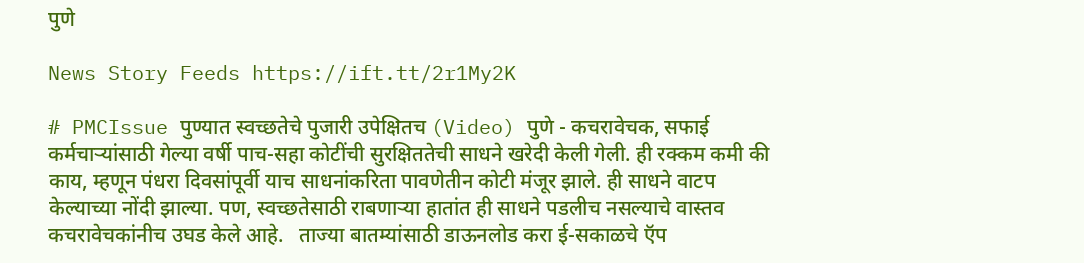पुणे

News Story Feeds https://ift.tt/2r1My2K

# PMCIssue पुण्यात स्वच्छतेचे पुजारी उपेक्षितच (Video) पुणे - कचरावेचक, सफाई कर्मचाऱ्यांसाठी गेल्या वर्षी पाच-सहा कोटींची सुरक्षिततेची साधने खरेदी केली गेली. ही रक्कम कमी की काय, म्हणून पंधरा दिवसांपूर्वी याच साधनांकरिता पावणेतीन कोटी मंजूर झाले. ही साधने वाटप केल्याच्या नोंदी झाल्या. पण, स्वच्छतेसाठी राबणाऱ्या हातांत ही साधने पडलीच नसल्याचे वास्तव कचरावेचकांनीच उघड केले आहे.   ताज्या बातम्यांसाठी डाऊनलोड करा ई-सकाळचे ऍप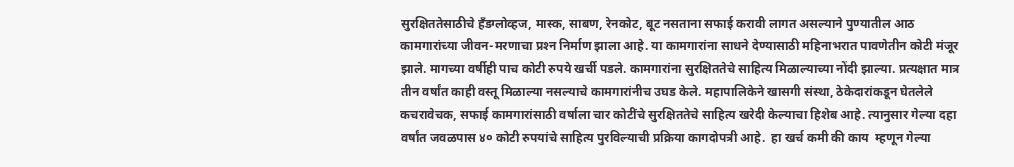सुरक्षिततेसाठीचे हॅंडग्लोव्हज, मास्क, साबण, रेनकोट, बूट नसताना सफाई करावी लागत असल्याने पुण्यातील आठ कामगारांच्या जीवन-मरणाचा प्रश्‍न निर्माण झाला आहे. या कामगारांना साधने देण्यासाठी महिनाभरात पावणेतीन कोटी मंजूर झाले. मागच्या वर्षीही पाच कोटी रुपये खर्ची पडले. कामगारांना सुरक्षिततेचे साहित्य मिळाल्याच्या नोंदी झाल्या. प्रत्यक्षात मात्र तीन वर्षांत काही वस्तू मिळाल्या नसल्याचे कामगारांनीच उघड केले. महापालिकेने खासगी संस्था, ठेकेदारांकडून घेतलेले कचरावेचक, सफाई कामगारांसाठी वर्षाला चार कोटींचे सुरक्षिततेचे साहित्य खरेदी केल्याचा हिशेब आहे. त्यानुसार गेल्या दहा वर्षांत जवळपास ४० कोटी रुपयांचे साहित्य पुरविल्याची प्रक्रिया कागदोपत्री आहे.  हा खर्च कमी की काय  म्हणून गेल्या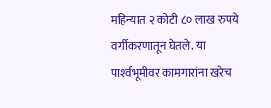महिन्यात २ कोटी ८० लाख रुपये वर्गीकरणातून घेतले. या पार्श्‍वभूमीवर कामगारांना खरेच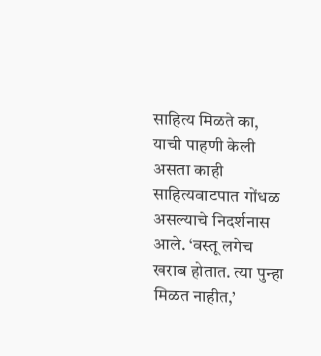साहित्य मिळते का, याची पाहणी केली असता काही साहित्यवाटपात गोंधळ असल्याचे निदर्शनास आले. ‘वस्तू लगेच खराब होतात. त्या पुन्हा मिळत नाहीत,’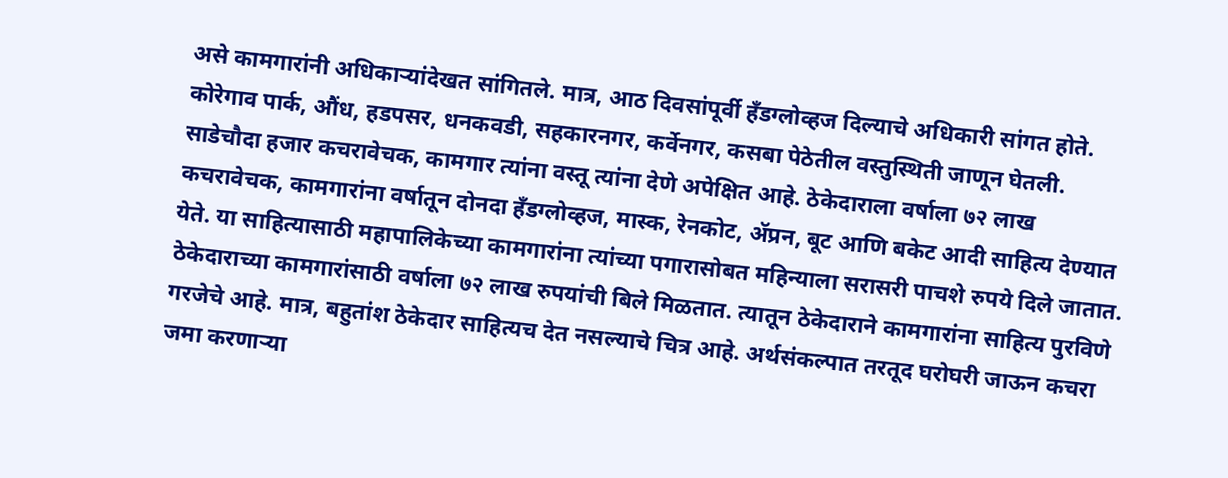असे कामगारांनी अधिकाऱ्यांदेखत सांगितले. मात्र, आठ दिवसांपूर्वी हॅंडग्लोव्हज दिल्याचे अधिकारी सांगत होते. कोरेगाव पार्क, औंध, हडपसर, धनकवडी, सहकारनगर, कर्वेनगर, कसबा पेठेतील वस्तुस्थिती जाणून घेतली. साडेचौदा हजार कचरावेचक, कामगार त्यांना वस्तू त्यांना देणे अपेक्षित आहे. ठेकेदाराला वर्षाला ७२ लाख कचरावेचक, कामगारांना वर्षातून दोनदा हॅंडग्लोव्हज, मास्क, रेनकोट, ॲप्रन, बूट आणि बकेट आदी साहित्य देण्यात येते. या साहित्यासाठी महापालिकेच्या कामगारांना त्यांच्या पगारासोबत महिन्याला सरासरी पाचशे रुपये दिले जातात. ठेकेदाराच्या कामगारांसाठी वर्षाला ७२ लाख रुपयांची बिले मिळतात. त्यातून ठेकेदाराने कामगारांना साहित्य पुरविणे गरजेचे आहे. मात्र, बहुतांश ठेकेदार साहित्यच देत नसल्याचे चित्र आहे. अर्थसंकल्पात तरतूद घरोघरी जाऊन कचरा जमा करणाऱ्या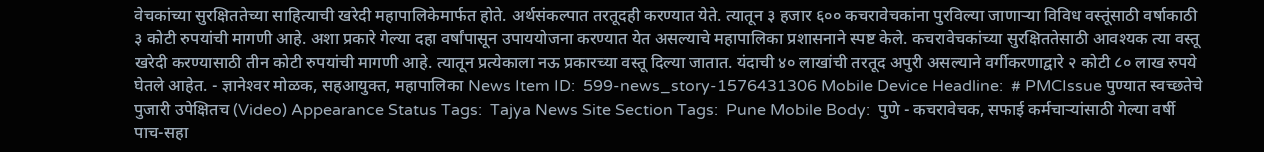वेचकांच्या सुरक्षिततेच्या साहित्याची खरेदी महापालिकेमार्फत होते. अर्थसंकल्पात तरतूदही करण्यात येते. त्यातून ३ हजार ६०० कचरावेचकांना पुरविल्या जाणाऱ्या विविध वस्तूंसाठी वर्षाकाठी ३ कोटी रुपयांची मागणी आहे. अशा प्रकारे गेल्या दहा वर्षांपासून उपाययोजना करण्यात येत असल्याचे महापालिका प्रशासनाने स्पष्ट केले. कचरावेचकांच्या सुरक्षिततेसाठी आवश्‍यक त्या वस्तू खरेदी करण्यासाठी तीन कोटी रुपयांची मागणी आहे. त्यातून प्रत्येकाला नऊ प्रकारच्या वस्तू दिल्या जातात. यंदाची ४० लाखांची तरतूद अपुरी असल्याने वर्गीकरणाद्वारे २ कोटी ८० लाख रुपये घेतले आहेत. - ज्ञानेश्‍वर मोळक, सहआयुक्त, महापालिका News Item ID:  599-news_story-1576431306 Mobile Device Headline:  # PMCIssue पुण्यात स्वच्छतेचे पुजारी उपेक्षितच (Video) Appearance Status Tags:  Tajya News Site Section Tags:  Pune Mobile Body:  पुणे - कचरावेचक, सफाई कर्मचाऱ्यांसाठी गेल्या वर्षी पाच-सहा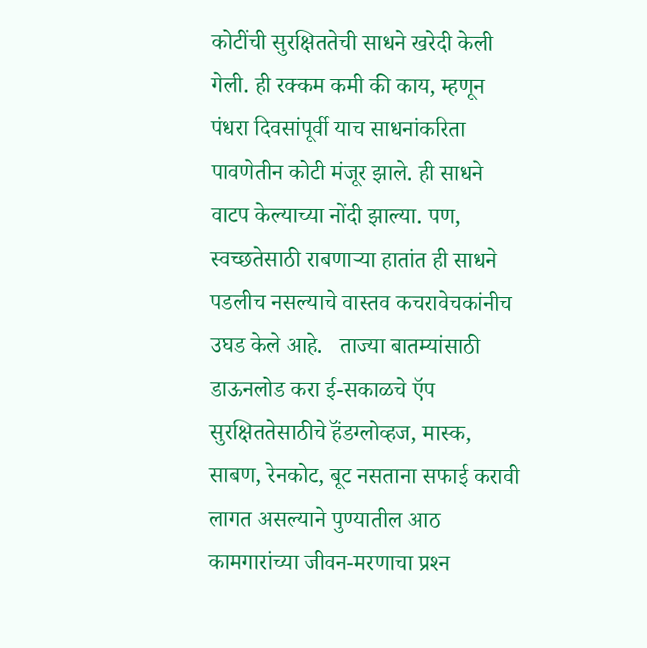कोटींची सुरक्षिततेची साधने खरेदी केली गेली. ही रक्कम कमी की काय, म्हणून पंधरा दिवसांपूर्वी याच साधनांकरिता पावणेतीन कोटी मंजूर झाले. ही साधने वाटप केल्याच्या नोंदी झाल्या. पण, स्वच्छतेसाठी राबणाऱ्या हातांत ही साधने पडलीच नसल्याचे वास्तव कचरावेचकांनीच उघड केले आहे.   ताज्या बातम्यांसाठी डाऊनलोड करा ई-सकाळचे ऍप सुरक्षिततेसाठीचे हॅंडग्लोव्हज, मास्क, साबण, रेनकोट, बूट नसताना सफाई करावी लागत असल्याने पुण्यातील आठ कामगारांच्या जीवन-मरणाचा प्रश्‍न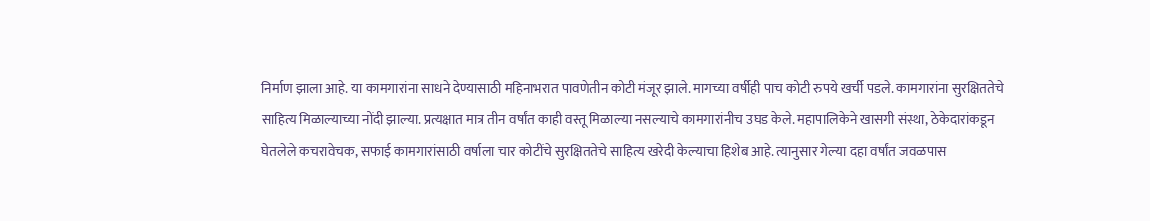निर्माण झाला आहे. या कामगारांना साधने देण्यासाठी महिनाभरात पावणेतीन कोटी मंजूर झाले. मागच्या वर्षीही पाच कोटी रुपये खर्ची पडले. कामगारांना सुरक्षिततेचे साहित्य मिळाल्याच्या नोंदी झाल्या. प्रत्यक्षात मात्र तीन वर्षांत काही वस्तू मिळाल्या नसल्याचे कामगारांनीच उघड केले. महापालिकेने खासगी संस्था, ठेकेदारांकडून घेतलेले कचरावेचक, सफाई कामगारांसाठी वर्षाला चार कोटींचे सुरक्षिततेचे साहित्य खरेदी केल्याचा हिशेब आहे. त्यानुसार गेल्या दहा वर्षांत जवळपास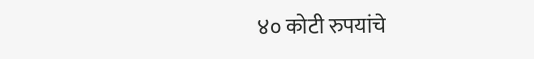४० कोटी रुपयांचे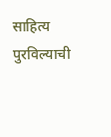साहित्य पुरविल्याची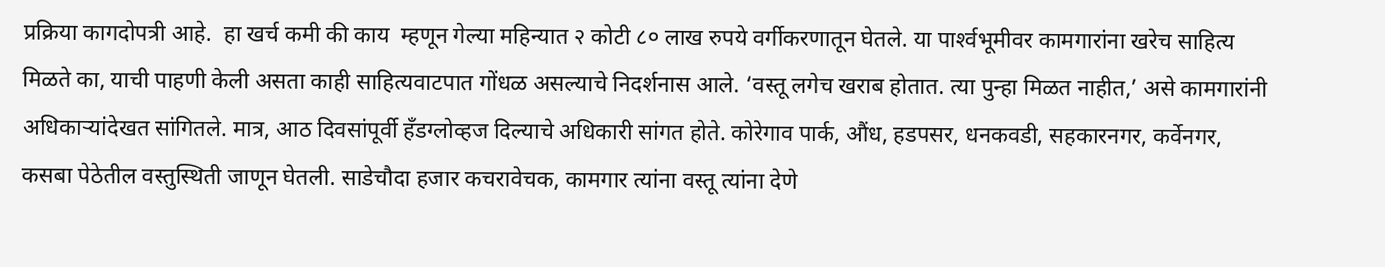प्रक्रिया कागदोपत्री आहे.  हा खर्च कमी की काय  म्हणून गेल्या महिन्यात २ कोटी ८० लाख रुपये वर्गीकरणातून घेतले. या पार्श्‍वभूमीवर कामगारांना खरेच साहित्य मिळते का, याची पाहणी केली असता काही साहित्यवाटपात गोंधळ असल्याचे निदर्शनास आले. ‘वस्तू लगेच खराब होतात. त्या पुन्हा मिळत नाहीत,’ असे कामगारांनी अधिकाऱ्यांदेखत सांगितले. मात्र, आठ दिवसांपूर्वी हॅंडग्लोव्हज दिल्याचे अधिकारी सांगत होते. कोरेगाव पार्क, औंध, हडपसर, धनकवडी, सहकारनगर, कर्वेनगर, कसबा पेठेतील वस्तुस्थिती जाणून घेतली. साडेचौदा हजार कचरावेचक, कामगार त्यांना वस्तू त्यांना देणे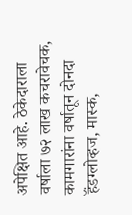अपेक्षित आहे. ठेकेदाराला वर्षाला ७२ लाख कचरावेचक, कामगारांना वर्षातून दोनदा हॅंडग्लोव्हज, मास्क,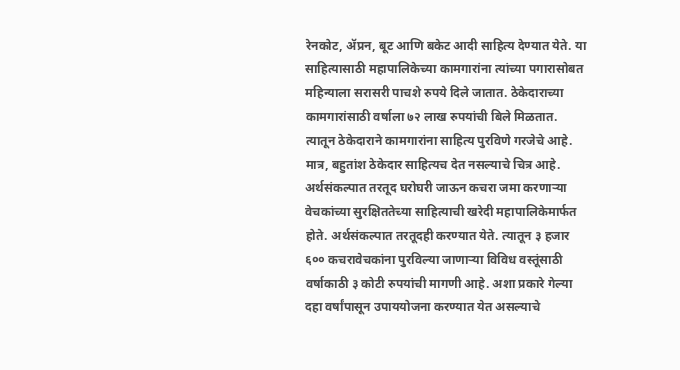रेनकोट, ॲप्रन, बूट आणि बकेट आदी साहित्य देण्यात येते. या साहित्यासाठी महापालिकेच्या कामगारांना त्यांच्या पगारासोबत महिन्याला सरासरी पाचशे रुपये दिले जातात. ठेकेदाराच्या कामगारांसाठी वर्षाला ७२ लाख रुपयांची बिले मिळतात. त्यातून ठेकेदाराने कामगारांना साहित्य पुरविणे गरजेचे आहे. मात्र, बहुतांश ठेकेदार साहित्यच देत नसल्याचे चित्र आहे. अर्थसंकल्पात तरतूद घरोघरी जाऊन कचरा जमा करणाऱ्या वेचकांच्या सुरक्षिततेच्या साहित्याची खरेदी महापालिकेमार्फत होते. अर्थसंकल्पात तरतूदही करण्यात येते. त्यातून ३ हजार ६०० कचरावेचकांना पुरविल्या जाणाऱ्या विविध वस्तूंसाठी वर्षाकाठी ३ कोटी रुपयांची मागणी आहे. अशा प्रकारे गेल्या दहा वर्षांपासून उपाययोजना करण्यात येत असल्याचे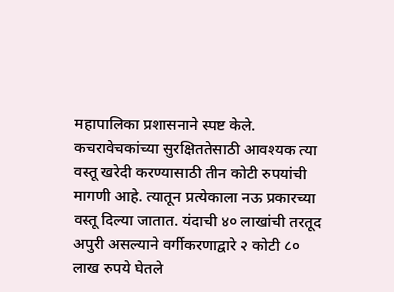महापालिका प्रशासनाने स्पष्ट केले. कचरावेचकांच्या सुरक्षिततेसाठी आवश्‍यक त्या वस्तू खरेदी करण्यासाठी तीन कोटी रुपयांची मागणी आहे. त्यातून प्रत्येकाला नऊ प्रकारच्या वस्तू दिल्या जातात. यंदाची ४० लाखांची तरतूद अपुरी असल्याने वर्गीकरणाद्वारे २ कोटी ८० लाख रुपये घेतले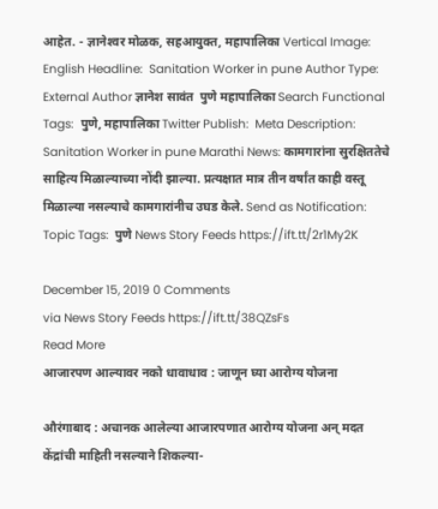आहेत. - ज्ञानेश्‍वर मोळक, सहआयुक्त, महापालिका Vertical Image:  English Headline:  Sanitation Worker in pune Author Type:  External Author ज्ञानेश सावंत  पुणे महापालिका Search Functional Tags:  पुणे, महापालिका Twitter Publish:  Meta Description:  Sanitation Worker in pune Marathi News: कामगारांना सुरक्षिततेचे साहित्य मिळाल्याच्या नोंदी झाल्या. प्रत्यक्षात मात्र तीन वर्षांत काही वस्तू मिळाल्या नसल्याचे कामगारांनीच उघड केले. Send as Notification:  Topic Tags:  पुणे News Story Feeds https://ift.tt/2r1My2K

December 15, 2019 0 Comments
via News Story Feeds https://ift.tt/38QZsFs
Read More
आजारपण आल्यावर नको धावाधाव : जाणून घ्या आरोग्य योजना

औरंगाबाद : अचानक आलेल्या आजारपणात आरोग्य योजना अन्‌ मदत केंद्रांची माहिती नसल्याने शिकल्या-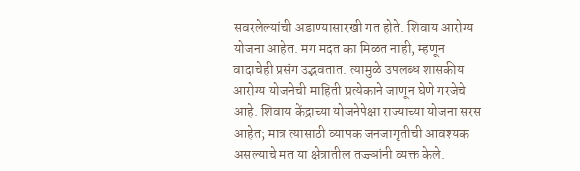सवरलेल्यांची अडाण्यासारखी गत होते. शिवाय आरोग्य योजना आहेत. मग मदत का मिळत नाही, म्हणून वादाचेही प्रसंग उद्भवतात. त्यामुळे उपलब्ध शासकीय आरोग्य योजनेची माहिती प्रत्येकाने जाणून घेणे गरजेचे आहे. शिवाय केंद्राच्या योजनेपेक्षा राज्याच्या योजना सरस आहेत; मात्र त्यासाठी व्यापक जनजागृतीची आवश्‍यक असल्याचे मत या क्षेत्रातील तज्ज्ञांनी व्यक्त केले.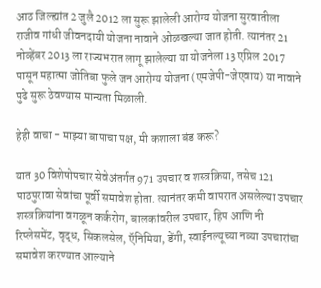आठ जिल्ह्यांत 2 जुलै 2012 ला सुरू झालेली आरोग्य योजना सुरवातीला राजीव गांधी जीवनदायी योजना नावाने ओळखल्या जात होती. त्यानंतर 21 नोव्हेंबर 2013 ला राज्यभरात लागू झालेल्या या योजनेला 13 एप्रिल 2017 पासून महात्मा जोतिबा फुले जन आरोग्य योजना (एमजेपी-जेएवाय) या नावाने पुढे सुरू ठेवण्यास मान्यता मिळाली.

हेही वाचा - माझ्या बापाचा पक्ष, मी कशाला बंड करू?

यात 30 विशेषोपचार सेवेअंतर्गत 971 उपचार व शस्त्रक्रिया, तसेच 121 पाठपुरावा सेवांचा पूर्वी समावेश होता. त्यानंतर कमी वापरात असलेल्या उपचार शस्त्रक्रियांना वगळून कर्करोग, बालकांवरील उपचार, हिप आणि नी रिप्लेसमेंट, वृद्ध, सिकलसेल, ऍनिमिया, डेंगी, स्वाईनल्यूच्या नव्या उपचारांचा समावेश करण्यात आल्याने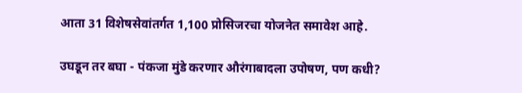आता 31 विशेषसेवांतर्गत 1,100 प्रोसिजरचा योजनेत समावेश आहे.

उघडून तर बघा - पंकजा मुंडे करणार औरंगाबादला उपोषण, पण कधी?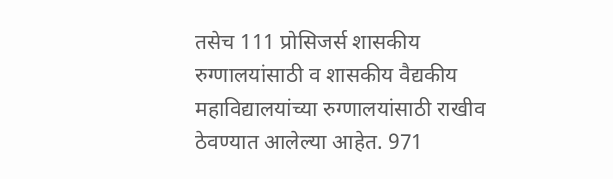तसेच 111 प्रोसिजर्स शासकीय रुग्णालयांसाठी व शासकीय वैद्यकीय महाविद्यालयांच्या रुग्णालयांसाठी राखीव ठेवण्यात आलेल्या आहेत. 971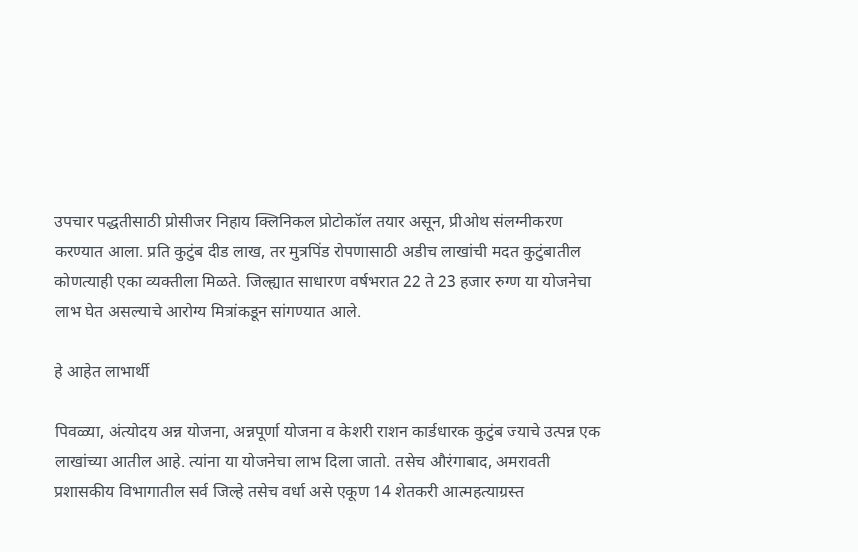उपचार पद्धतीसाठी प्रोसीजर निहाय क्‍लिनिकल प्रोटोकॉल तयार असून, प्रीओथ संलग्नीकरण करण्यात आला. प्रति कुटुंब दीड लाख, तर मुत्रपिंड रोपणासाठी अडीच लाखांची मदत कुटुंबातील कोणत्याही एका व्यक्तीला मिळते. जिल्ह्यात साधारण वर्षभरात 22 ते 23 हजार रुग्ण या योजनेचा लाभ घेत असल्याचे आरोग्य मित्रांकडून सांगण्यात आले.

हे आहेत लाभार्थी

पिवळ्या, अंत्योदय अन्न योजना, अन्नपूर्णा योजना व केशरी राशन कार्डधारक कुटुंब ज्याचे उत्पन्न एक लाखांच्या आतील आहे. त्यांना या योजनेचा लाभ दिला जातो. तसेच औरंगाबाद, अमरावती प्रशासकीय विभागातील सर्व जिल्हे तसेच वर्धा असे एकूण 14 शेतकरी आत्महत्याग्रस्त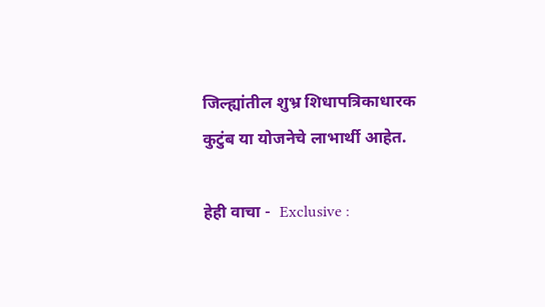जिल्ह्यांतील शुभ्र शिधापत्रिकाधारक कुटुंब या योजनेचे लाभार्थी आहेत.

हेही वाचा -  Exclusive :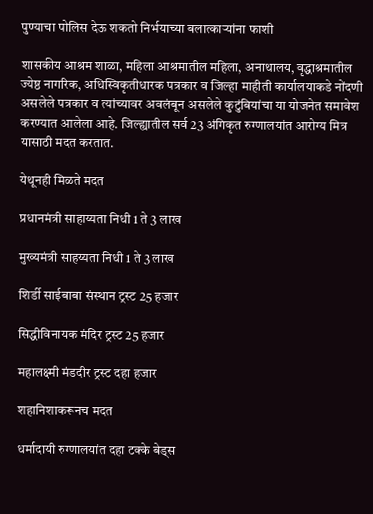पुण्याचा पोलिस देऊ शकतो निर्भयाच्या बलात्काऱ्यांना फाशी

शासकीय आश्रम शाळा, महिला आश्रमातील महिला, अनाथालय, वृद्धाश्रमातील ज्येष्ठ नागरिक, अधिस्विकृतीधारक पत्रकार व जिल्हा माहीती कार्यालयाकडे नोंदणी असलेले पत्रकार व त्यांच्यावर अवलंबून असलेले कुटुंबियांचा या योजनेत समावेश करण्यात आलेला आहे. जिल्ह्यातील सर्व 23 अंगिकृत रुग्णालयांत आरोग्य मित्र यासाठी मदत करतात.

येथूनही मिळते मदत

प्रधानमंत्री साहाय्यता निधी 1 ते 3 लाख

मुख्यमंत्री साहय्यता निधी 1 ते 3 लाख

शिर्डी साईबाबा संस्थान ट्रस्ट 25 हजार

सिद्धीविनायक मंदिर ट्रस्ट 25 हजार

महालक्ष्मी मंडदीर ट्रस्ट दहा हजार

शहानिशाकरूनच मदत

धर्मादायी रुग्णालयांत दहा टक्के बेड्‌स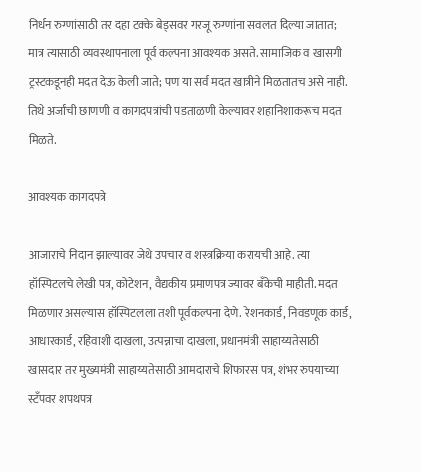निर्धन रुग्णांसाठी तर दहा टक्के बेड्‌सवर गरजू रुग्णांना सवलत दिल्या जातात; मात्र त्यासाठी व्यवस्थापनाला पूर्व कल्पना आवश्‍यक असते. सामाजिक व खासगी ट्रस्टकडूनही मदत देऊ केली जाते; पण या सर्व मदत खात्रीने मिळतातच असे नाही. तिथे अर्जांची छाणणी व कागदपत्रांची पडताळणी केल्यावर शहानिशाकरूच मदत मिळते.

आवश्‍यक कागदपत्रे

आजाराचे निदान झाल्यावर जेथे उपचार व शस्त्रक्रिया करायची आहे. त्या हॉस्पिटलचे लेखी पत्र, कोटेशन, वैद्यकीय प्रमाणपत्र ज्यावर बॅंकेची माहीती. मदत मिळणार असल्यास हॉस्पिटलला तशी पूर्वकल्पना देणे. रेशनकार्ड, निवडणूक कार्ड, आधारकार्ड, रहिवाशी दाखला, उत्पन्नाचा दाखला, प्रधानमंत्री साहाय्यतेसाठी खासदार तर मुख्यमंत्री साहाय्यतेसाठी आमदाराचे शिफारस पत्र, शंभर रुपयाच्या स्टॅंपवर शपथपत्र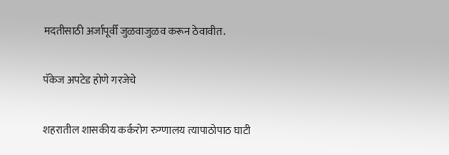मदतीसाठी अर्जापूर्वी जुळवाजुळव करून ठेवावीत.

पॅकेज अपटेड होणे गरजेचे

शहरातील शासकीय कर्करोग रुग्णालय त्यापाठोपाठ घाटी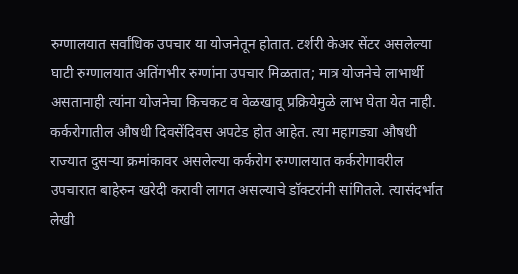रुग्णालयात सर्वांधिक उपचार या योजनेतून होतात. टर्शरी केअर सेंटर असलेल्या घाटी रुग्णालयात अतिंगभीर रुग्णांना उपचार मिळतात; मात्र योजनेचे लाभार्थी असतानाही त्यांना योजनेचा किचकट व वेळखावू प्रक्रियेमुळे लाभ घेता येत नाही. कर्करोगातील औषधी दिवसेंदिवस अपटेड होत आहेत. त्या महागड्या औषधी राज्यात दुसऱ्या क्रमांकावर असलेल्या कर्करोग रुग्णालयात कर्करोगावरील उपचारात बाहेरुन खरेदी करावी लागत असल्याचे डॉक्‍टरांनी सांगितले. त्यासंदर्भात लेखी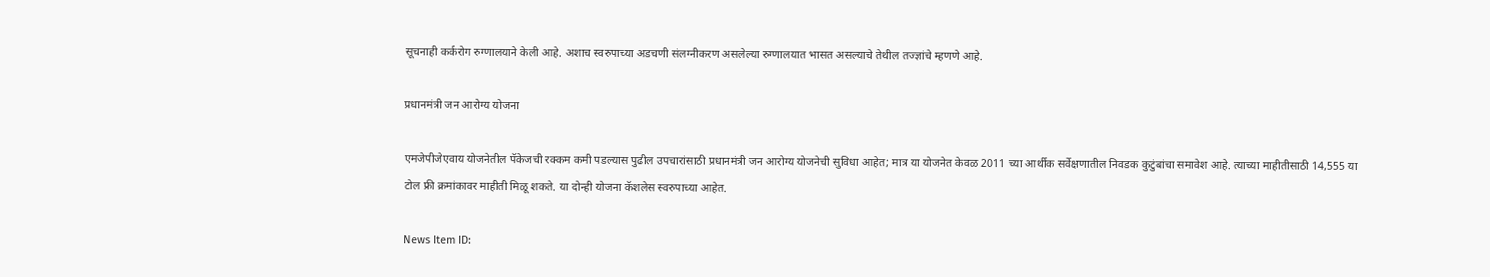सूचनाही कर्करोग रुग्णालयाने केली आहे. अशाच स्वरुपाच्या अडचणी संलग्नीकरण असलेल्या रुग्णालयात भासत असल्याचे तेथील तज्ज्ञांचे म्हणणे आहे.

प्रधानमंत्री जन आरोग्य योजना

एमजेपीजेएवाय योजनेतील पॅकेजची रक्कम कमी पडल्यास पुढील उपचारांसाठी प्रधानमंत्री जन आरोग्य योजनेची सुविधा आहेत; मात्र या योजनेत केवळ 2011 च्या आर्थीक सर्वेक्षणातील निवडक कुटुंबांचा समावेश आहे. त्याच्या माहीतीसाठी 14,555 या टोल फ्री क्रमांकावर माहीती मिळू शकते. या दोन्ही योजना कॅशलेस स्वरुपाच्या आहेत.

News Item ID: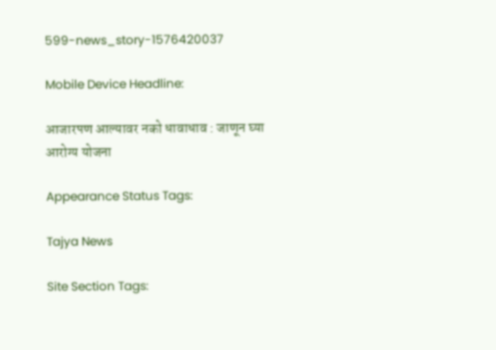599-news_story-1576420037

Mobile Device Headline:

आजारपण आल्यावर नको धावाधाव : जाणून घ्या आरोग्य योजना

Appearance Status Tags:

Tajya News

Site Section Tags: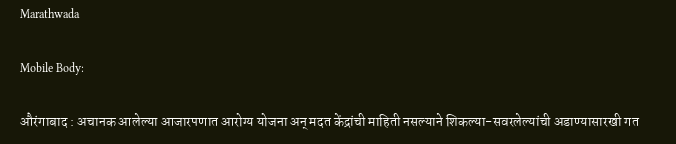Marathwada

Mobile Body:

औरंगाबाद : अचानक आलेल्या आजारपणात आरोग्य योजना अन्‌ मदत केंद्रांची माहिती नसल्याने शिकल्या-सवरलेल्यांची अडाण्यासारखी गत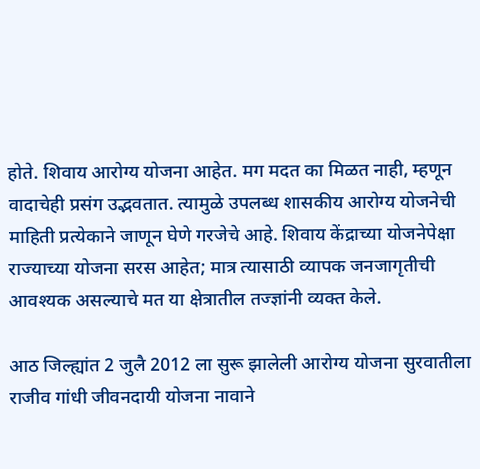होते. शिवाय आरोग्य योजना आहेत. मग मदत का मिळत नाही, म्हणून वादाचेही प्रसंग उद्भवतात. त्यामुळे उपलब्ध शासकीय आरोग्य योजनेची माहिती प्रत्येकाने जाणून घेणे गरजेचे आहे. शिवाय केंद्राच्या योजनेपेक्षा राज्याच्या योजना सरस आहेत; मात्र त्यासाठी व्यापक जनजागृतीची आवश्‍यक असल्याचे मत या क्षेत्रातील तज्ज्ञांनी व्यक्त केले.

आठ जिल्ह्यांत 2 जुलै 2012 ला सुरू झालेली आरोग्य योजना सुरवातीला राजीव गांधी जीवनदायी योजना नावाने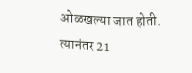ओळखल्या जात होती. त्यानंतर 21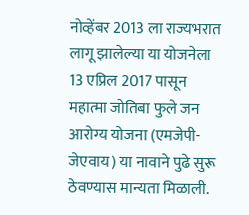नोव्हेंबर 2013 ला राज्यभरात लागू झालेल्या या योजनेला 13 एप्रिल 2017 पासून महात्मा जोतिबा फुले जन आरोग्य योजना (एमजेपी-जेएवाय) या नावाने पुढे सुरू ठेवण्यास मान्यता मिळाली.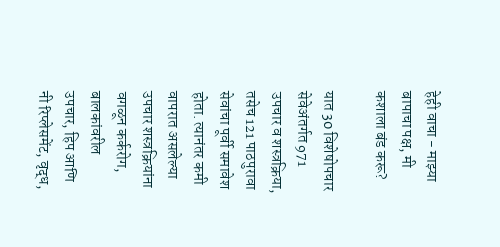हेही वाचा - माझ्या बापाचा पक्ष, मी कशाला बंड करू?

यात 30 विशेषोपचार सेवेअंतर्गत 971 उपचार व शस्त्रक्रिया, तसेच 121 पाठपुरावा सेवांचा पूर्वी समावेश होता. त्यानंतर कमी वापरात असलेल्या उपचार शस्त्रक्रियांना वगळून कर्करोग, बालकांवरील उपचार, हिप आणि नी रिप्लेसमेंट, वृद्ध,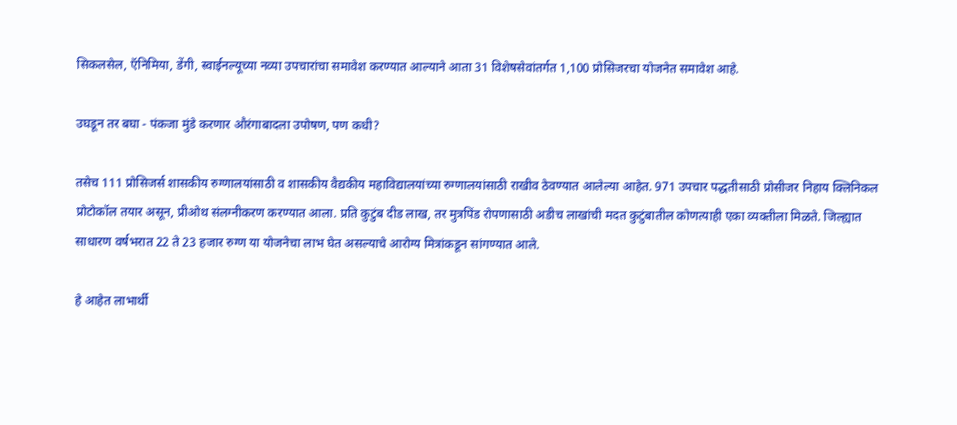सिकलसेल, ऍनिमिया, डेंगी, स्वाईनल्यूच्या नव्या उपचारांचा समावेश करण्यात आल्याने आता 31 विशेषसेवांतर्गत 1,100 प्रोसिजरचा योजनेत समावेश आहे.

उघडून तर बघा - पंकजा मुंडे करणार औरंगाबादला उपोषण, पण कधी?

तसेच 111 प्रोसिजर्स शासकीय रुग्णालयांसाठी व शासकीय वैद्यकीय महाविद्यालयांच्या रुग्णालयांसाठी राखीव ठेवण्यात आलेल्या आहेत. 971 उपचार पद्धतीसाठी प्रोसीजर निहाय क्‍लिनिकल प्रोटोकॉल तयार असून, प्रीओथ संलग्नीकरण करण्यात आला. प्रति कुटुंब दीड लाख, तर मुत्रपिंड रोपणासाठी अडीच लाखांची मदत कुटुंबातील कोणत्याही एका व्यक्तीला मिळते. जिल्ह्यात साधारण वर्षभरात 22 ते 23 हजार रुग्ण या योजनेचा लाभ घेत असल्याचे आरोग्य मित्रांकडून सांगण्यात आले.

हे आहेत लाभार्थी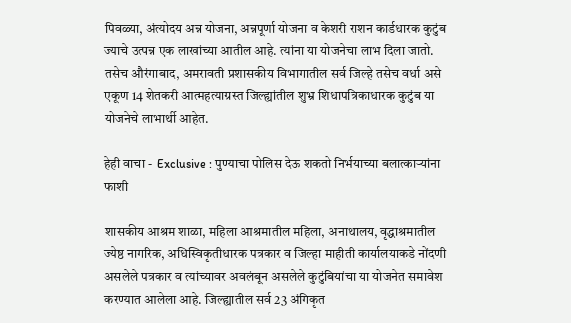पिवळ्या, अंत्योदय अन्न योजना, अन्नपूर्णा योजना व केशरी राशन कार्डधारक कुटुंब ज्याचे उत्पन्न एक लाखांच्या आतील आहे. त्यांना या योजनेचा लाभ दिला जातो. तसेच औरंगाबाद, अमरावती प्रशासकीय विभागातील सर्व जिल्हे तसेच वर्धा असे एकूण 14 शेतकरी आत्महत्याग्रस्त जिल्ह्यांतील शुभ्र शिधापत्रिकाधारक कुटुंब या योजनेचे लाभार्थी आहेत.

हेही वाचा -  Exclusive : पुण्याचा पोलिस देऊ शकतो निर्भयाच्या बलात्काऱ्यांना फाशी

शासकीय आश्रम शाळा, महिला आश्रमातील महिला, अनाथालय, वृद्धाश्रमातील ज्येष्ठ नागरिक, अधिस्विकृतीधारक पत्रकार व जिल्हा माहीती कार्यालयाकडे नोंदणी असलेले पत्रकार व त्यांच्यावर अवलंबून असलेले कुटुंबियांचा या योजनेत समावेश करण्यात आलेला आहे. जिल्ह्यातील सर्व 23 अंगिकृत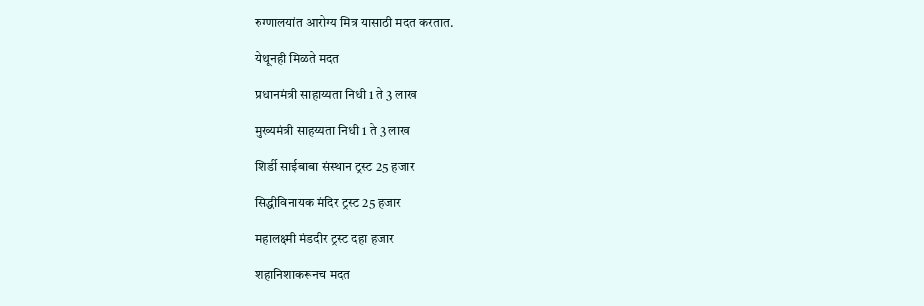रुग्णालयांत आरोग्य मित्र यासाठी मदत करतात.

येथूनही मिळते मदत

प्रधानमंत्री साहाय्यता निधी 1 ते 3 लाख

मुख्यमंत्री साहय्यता निधी 1 ते 3 लाख

शिर्डी साईबाबा संस्थान ट्रस्ट 25 हजार

सिद्धीविनायक मंदिर ट्रस्ट 25 हजार

महालक्ष्मी मंडदीर ट्रस्ट दहा हजार

शहानिशाकरूनच मदत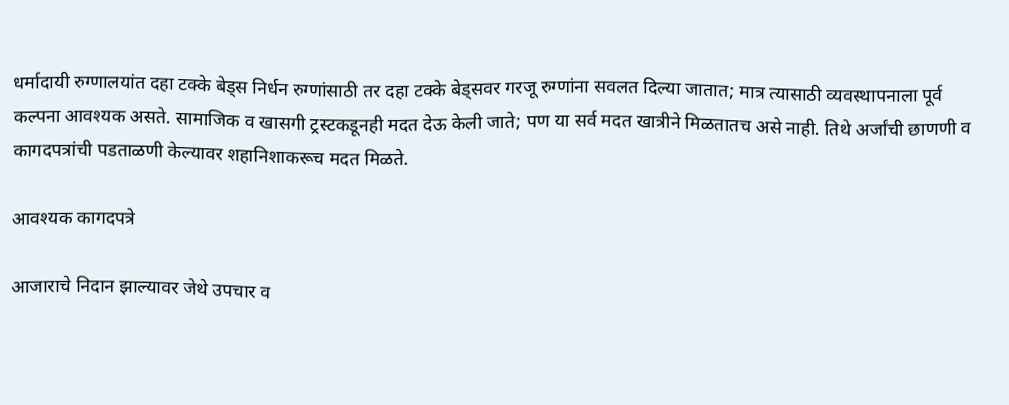धर्मादायी रुग्णालयांत दहा टक्के बेड्‌स निर्धन रुग्णांसाठी तर दहा टक्के बेड्‌सवर गरजू रुग्णांना सवलत दिल्या जातात; मात्र त्यासाठी व्यवस्थापनाला पूर्व कल्पना आवश्‍यक असते. सामाजिक व खासगी ट्रस्टकडूनही मदत देऊ केली जाते; पण या सर्व मदत खात्रीने मिळतातच असे नाही. तिथे अर्जांची छाणणी व कागदपत्रांची पडताळणी केल्यावर शहानिशाकरूच मदत मिळते.

आवश्‍यक कागदपत्रे

आजाराचे निदान झाल्यावर जेथे उपचार व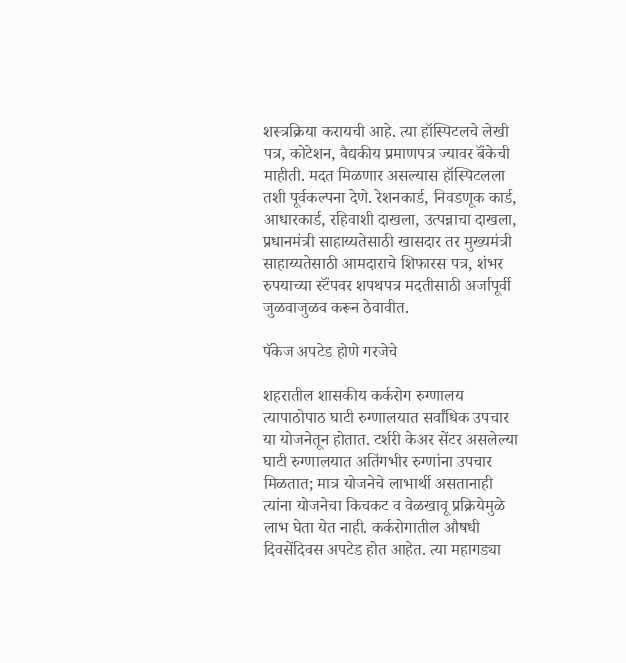शस्त्रक्रिया करायची आहे. त्या हॉस्पिटलचे लेखी पत्र, कोटेशन, वैद्यकीय प्रमाणपत्र ज्यावर बॅंकेची माहीती. मदत मिळणार असल्यास हॉस्पिटलला तशी पूर्वकल्पना देणे. रेशनकार्ड, निवडणूक कार्ड, आधारकार्ड, रहिवाशी दाखला, उत्पन्नाचा दाखला, प्रधानमंत्री साहाय्यतेसाठी खासदार तर मुख्यमंत्री साहाय्यतेसाठी आमदाराचे शिफारस पत्र, शंभर रुपयाच्या स्टॅंपवर शपथपत्र मदतीसाठी अर्जापूर्वी जुळवाजुळव करून ठेवावीत.

पॅकेज अपटेड होणे गरजेचे

शहरातील शासकीय कर्करोग रुग्णालय त्यापाठोपाठ घाटी रुग्णालयात सर्वांधिक उपचार या योजनेतून होतात. टर्शरी केअर सेंटर असलेल्या घाटी रुग्णालयात अतिंगभीर रुग्णांना उपचार मिळतात; मात्र योजनेचे लाभार्थी असतानाही त्यांना योजनेचा किचकट व वेळखावू प्रक्रियेमुळे लाभ घेता येत नाही. कर्करोगातील औषधी दिवसेंदिवस अपटेड होत आहेत. त्या महागड्या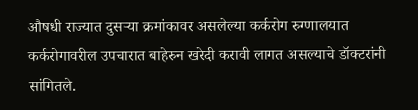औषधी राज्यात दुसऱ्या क्रमांकावर असलेल्या कर्करोग रुग्णालयात कर्करोगावरील उपचारात बाहेरुन खरेदी करावी लागत असल्याचे डॉक्‍टरांनी सांगितले.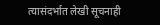त्यासंदर्भात लेखी सूचनाही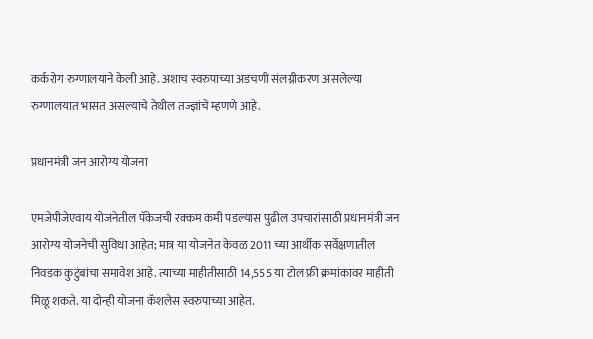कर्करोग रुग्णालयाने केली आहे. अशाच स्वरुपाच्या अडचणी संलग्नीकरण असलेल्या रुग्णालयात भासत असल्याचे तेथील तज्ज्ञांचे म्हणणे आहे.

प्रधानमंत्री जन आरोग्य योजना

एमजेपीजेएवाय योजनेतील पॅकेजची रक्कम कमी पडल्यास पुढील उपचारांसाठी प्रधानमंत्री जन आरोग्य योजनेची सुविधा आहेत; मात्र या योजनेत केवळ 2011 च्या आर्थीक सर्वेक्षणातील निवडक कुटुंबांचा समावेश आहे. त्याच्या माहीतीसाठी 14,555 या टोल फ्री क्रमांकावर माहीती मिळू शकते. या दोन्ही योजना कॅशलेस स्वरुपाच्या आहेत.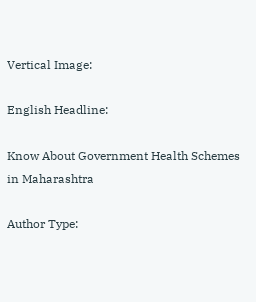Vertical Image:

English Headline:

Know About Government Health Schemes in Maharashtra

Author Type: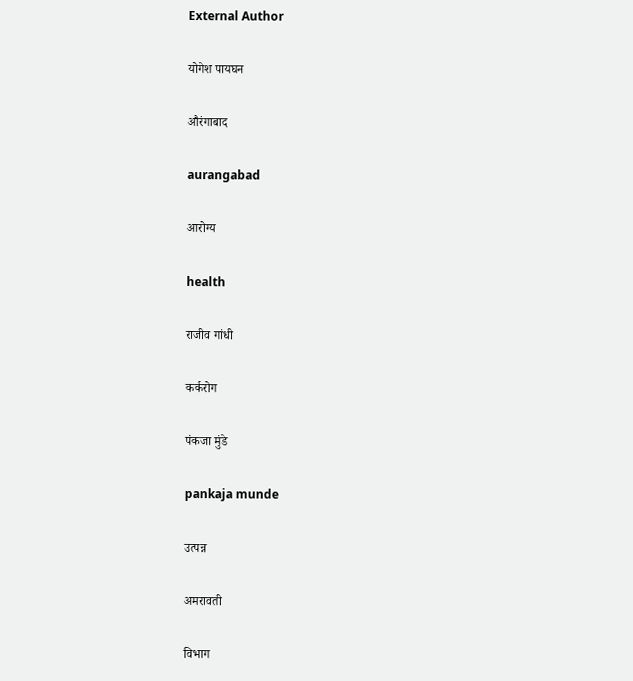External Author

योगेश पायघन

औरंगाबाद

aurangabad

आरोग्य

health

राजीव गांधी

कर्करोग

पंकजा मुंडे

pankaja munde

उत्पन्न

अमरावती

विभाग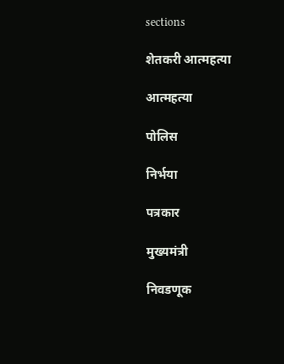sections

शेतकरी आत्महत्या

आत्महत्या

पोलिस

निर्भया

पत्रकार

मुख्यमंत्री

निवडणूक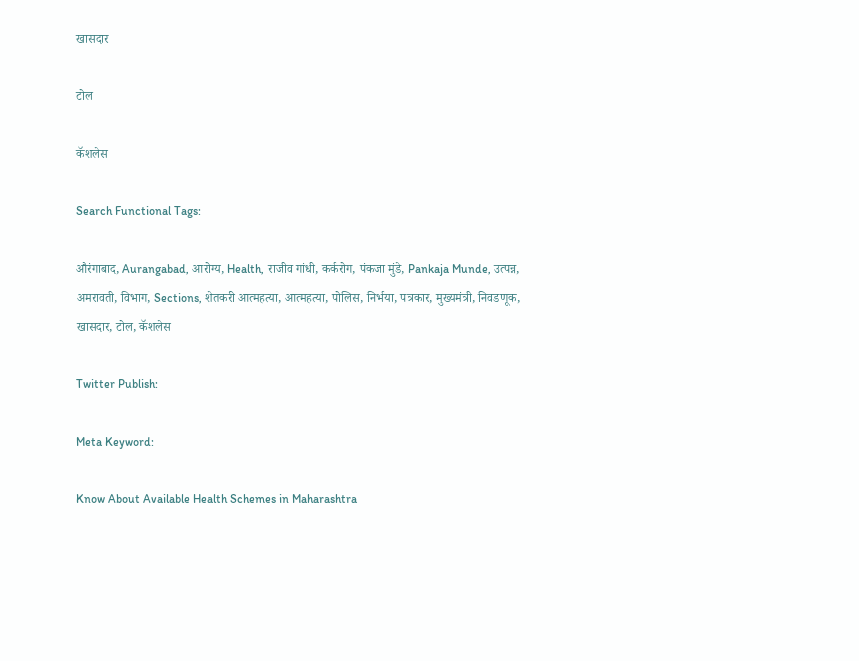खासदार

टोल

कॅशलेस

Search Functional Tags:

औरंगाबाद, Aurangabad, आरोग्य, Health, राजीव गांधी, कर्करोग, पंकजा मुंडे, Pankaja Munde, उत्पन्न, अमरावती, विभाग, Sections, शेतकरी आत्महत्या, आत्महत्या, पोलिस, निर्भया, पत्रकार, मुख्यमंत्री, निवडणूक, खासदार, टोल, कॅशलेस

Twitter Publish:

Meta Keyword:

Know About Available Health Schemes in Maharashtra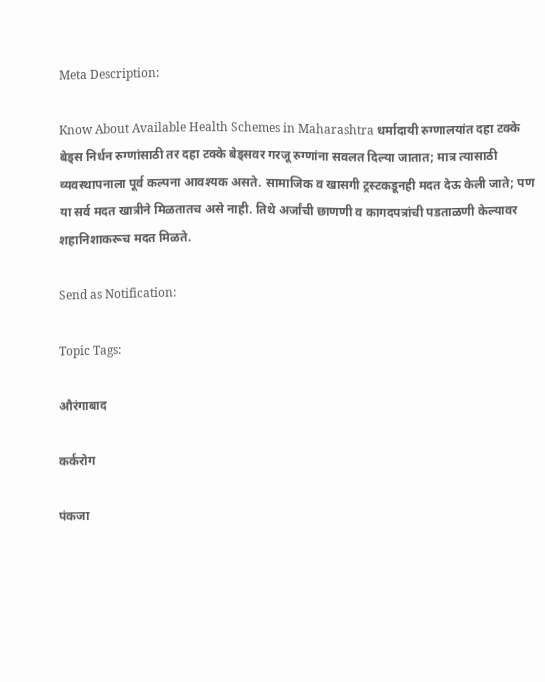Meta Description:

Know About Available Health Schemes in Maharashtra धर्मादायी रुग्णालयांत दहा टक्के बेड्‌स निर्धन रुग्णांसाठी तर दहा टक्के बेड्‌सवर गरजू रुग्णांना सवलत दिल्या जातात; मात्र त्यासाठी व्यवस्थापनाला पूर्व कल्पना आवश्‍यक असते. सामाजिक व खासगी ट्रस्टकडूनही मदत देऊ केली जाते; पण या सर्व मदत खात्रीने मिळतातच असे नाही. तिथे अर्जांची छाणणी व कागदपत्रांची पडताळणी केल्यावर शहानिशाकरूच मदत मिळते.

Send as Notification:

Topic Tags:

औरंगाबाद

कर्करोग

पंकजा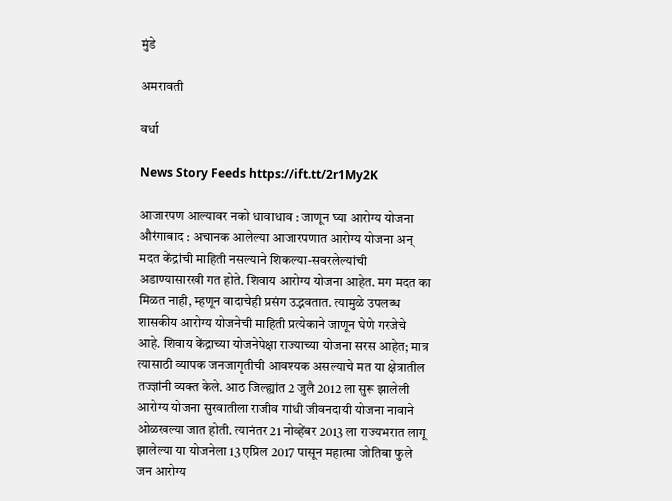मुंडे

अमरावती

वर्धा

News Story Feeds https://ift.tt/2r1My2K

आजारपण आल्यावर नको धावाधाव : जाणून घ्या आरोग्य योजना औरंगाबाद : अचानक आलेल्या आजारपणात आरोग्य योजना अन्‌ मदत केंद्रांची माहिती नसल्याने शिकल्या-सवरलेल्यांची अडाण्यासारखी गत होते. शिवाय आरोग्य योजना आहेत. मग मदत का मिळत नाही, म्हणून वादाचेही प्रसंग उद्भवतात. त्यामुळे उपलब्ध शासकीय आरोग्य योजनेची माहिती प्रत्येकाने जाणून घेणे गरजेचे आहे. शिवाय केंद्राच्या योजनेपेक्षा राज्याच्या योजना सरस आहेत; मात्र त्यासाठी व्यापक जनजागृतीची आवश्‍यक असल्याचे मत या क्षेत्रातील तज्ज्ञांनी व्यक्त केले. आठ जिल्ह्यांत 2 जुलै 2012 ला सुरू झालेली आरोग्य योजना सुरवातीला राजीव गांधी जीवनदायी योजना नावाने ओळखल्या जात होती. त्यानंतर 21 नोव्हेंबर 2013 ला राज्यभरात लागू झालेल्या या योजनेला 13 एप्रिल 2017 पासून महात्मा जोतिबा फुले जन आरोग्य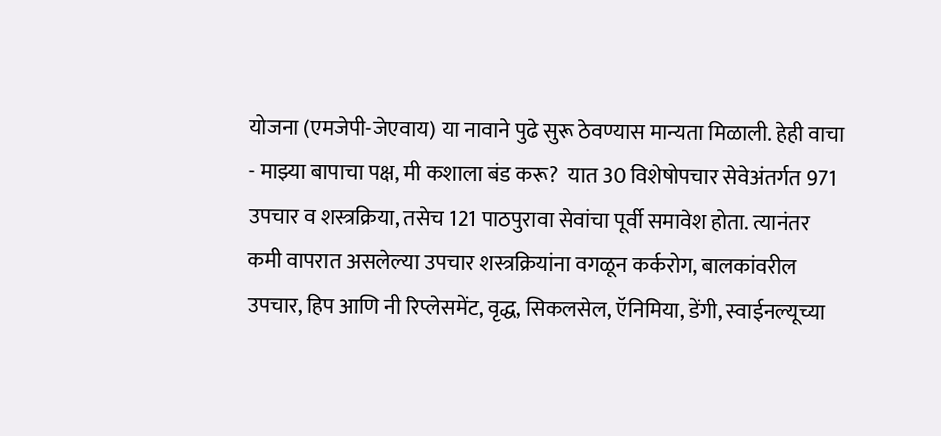योजना (एमजेपी-जेएवाय) या नावाने पुढे सुरू ठेवण्यास मान्यता मिळाली. हेही वाचा - माझ्या बापाचा पक्ष, मी कशाला बंड करू?  यात 30 विशेषोपचार सेवेअंतर्गत 971 उपचार व शस्त्रक्रिया, तसेच 121 पाठपुरावा सेवांचा पूर्वी समावेश होता. त्यानंतर कमी वापरात असलेल्या उपचार शस्त्रक्रियांना वगळून कर्करोग, बालकांवरील उपचार, हिप आणि नी रिप्लेसमेंट, वृद्ध, सिकलसेल, ऍनिमिया, डेंगी, स्वाईनल्यूच्या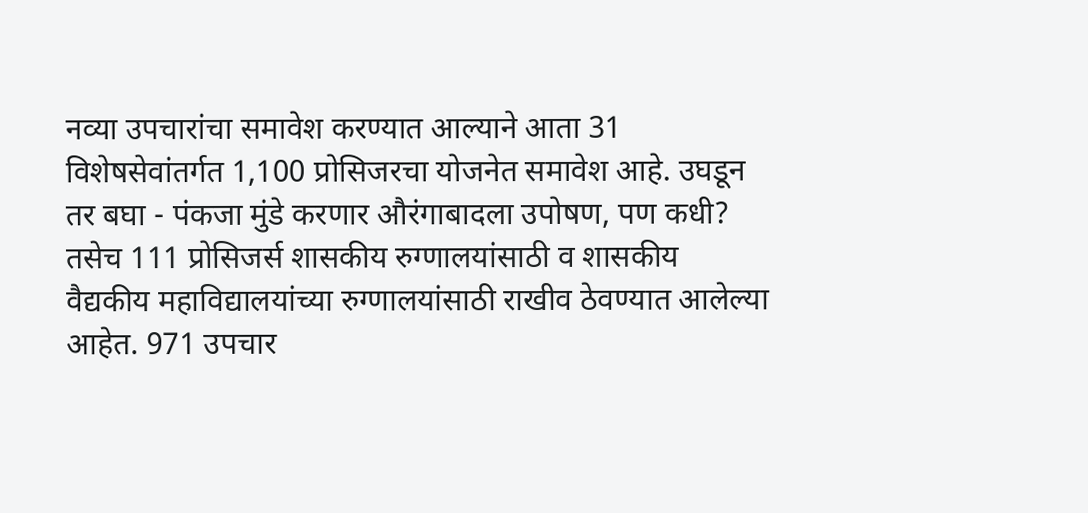नव्या उपचारांचा समावेश करण्यात आल्याने आता 31 विशेषसेवांतर्गत 1,100 प्रोसिजरचा योजनेत समावेश आहे. उघडून तर बघा - पंकजा मुंडे करणार औरंगाबादला उपोषण, पण कधी?  तसेच 111 प्रोसिजर्स शासकीय रुग्णालयांसाठी व शासकीय वैद्यकीय महाविद्यालयांच्या रुग्णालयांसाठी राखीव ठेवण्यात आलेल्या आहेत. 971 उपचार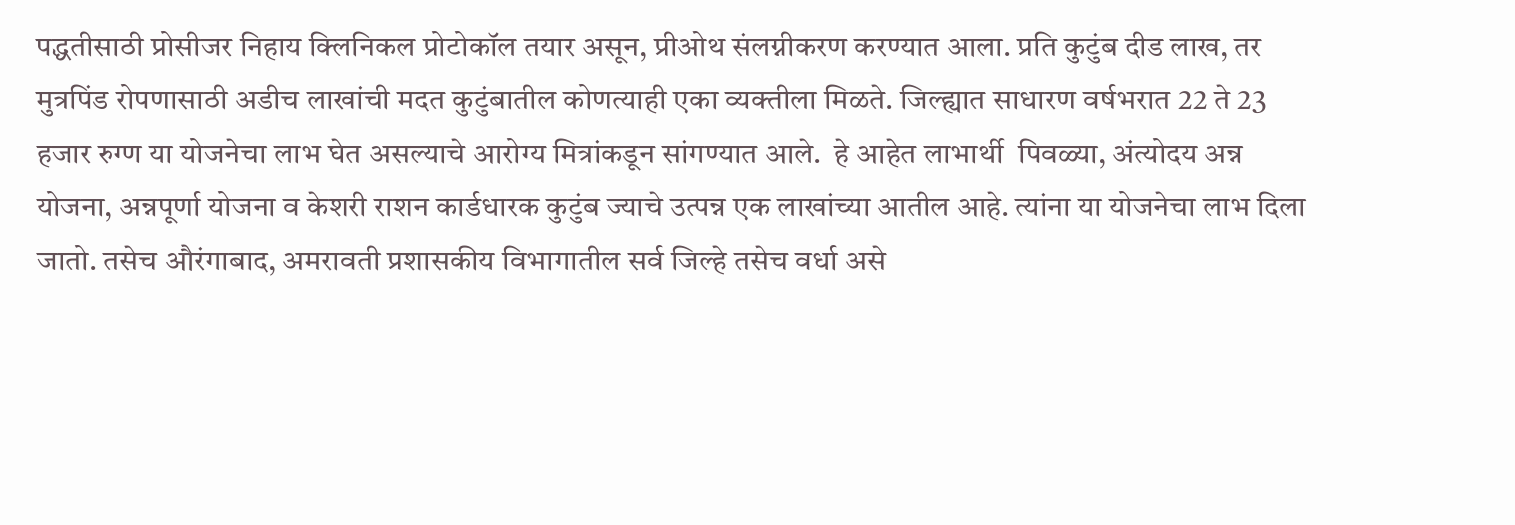पद्धतीसाठी प्रोसीजर निहाय क्‍लिनिकल प्रोटोकॉल तयार असून, प्रीओथ संलग्नीकरण करण्यात आला. प्रति कुटुंब दीड लाख, तर मुत्रपिंड रोपणासाठी अडीच लाखांची मदत कुटुंबातील कोणत्याही एका व्यक्तीला मिळते. जिल्ह्यात साधारण वर्षभरात 22 ते 23 हजार रुग्ण या योजनेचा लाभ घेत असल्याचे आरोग्य मित्रांकडून सांगण्यात आले.  हे आहेत लाभार्थी  पिवळ्या, अंत्योदय अन्न योजना, अन्नपूर्णा योजना व केशरी राशन कार्डधारक कुटुंब ज्याचे उत्पन्न एक लाखांच्या आतील आहे. त्यांना या योजनेचा लाभ दिला जातो. तसेच औरंगाबाद, अमरावती प्रशासकीय विभागातील सर्व जिल्हे तसेच वर्धा असे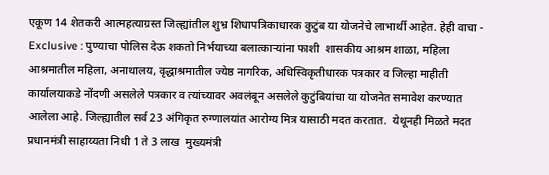एकूण 14 शेतकरी आत्महत्याग्रस्त जिल्ह्यांतील शुभ्र शिधापत्रिकाधारक कुटुंब या योजनेचे लाभार्थी आहेत. हेही वाचा -  Exclusive : पुण्याचा पोलिस देऊ शकतो निर्भयाच्या बलात्काऱ्यांना फाशी  शासकीय आश्रम शाळा, महिला आश्रमातील महिला, अनाथालय, वृद्धाश्रमातील ज्येष्ठ नागरिक, अधिस्विकृतीधारक पत्रकार व जिल्हा माहीती कार्यालयाकडे नोंदणी असलेले पत्रकार व त्यांच्यावर अवलंबून असलेले कुटुंबियांचा या योजनेत समावेश करण्यात आलेला आहे. जिल्ह्यातील सर्व 23 अंगिकृत रुग्णालयांत आरोग्य मित्र यासाठी मदत करतात.  येथूनही मिळते मदत  प्रधानमंत्री साहाय्यता निधी 1 ते 3 लाख  मुख्यमंत्री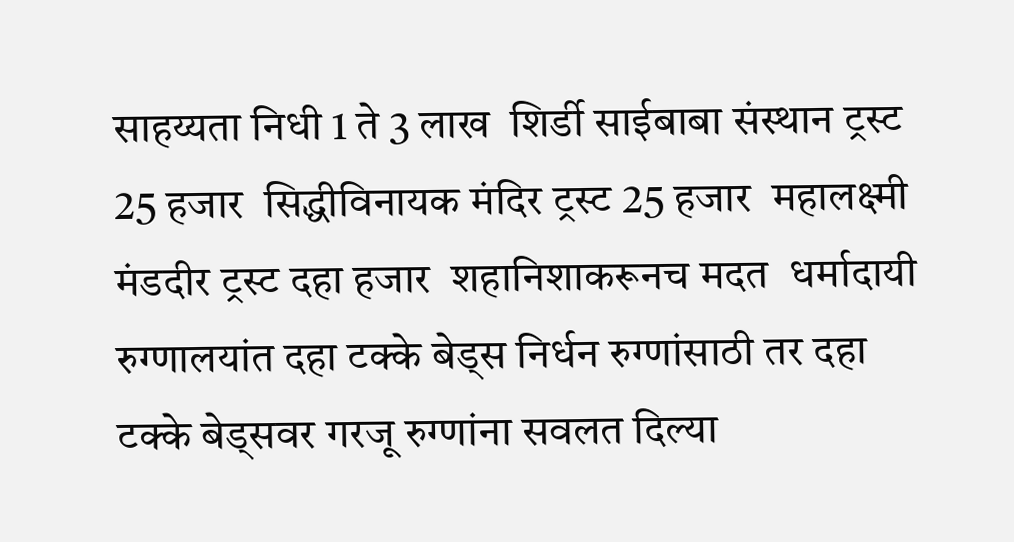साहय्यता निधी 1 ते 3 लाख  शिर्डी साईबाबा संस्थान ट्रस्ट 25 हजार  सिद्धीविनायक मंदिर ट्रस्ट 25 हजार  महालक्ष्मी मंडदीर ट्रस्ट दहा हजार  शहानिशाकरूनच मदत  धर्मादायी रुग्णालयांत दहा टक्के बेड्‌स निर्धन रुग्णांसाठी तर दहा टक्के बेड्‌सवर गरजू रुग्णांना सवलत दिल्या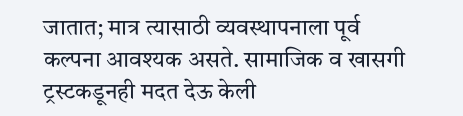जातात; मात्र त्यासाठी व्यवस्थापनाला पूर्व कल्पना आवश्‍यक असते. सामाजिक व खासगी ट्रस्टकडूनही मदत देऊ केली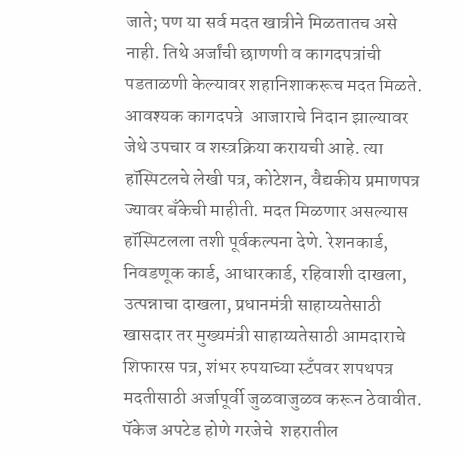जाते; पण या सर्व मदत खात्रीने मिळतातच असे नाही. तिथे अर्जांची छाणणी व कागदपत्रांची पडताळणी केल्यावर शहानिशाकरूच मदत मिळते.  आवश्‍यक कागदपत्रे  आजाराचे निदान झाल्यावर जेथे उपचार व शस्त्रक्रिया करायची आहे. त्या हॉस्पिटलचे लेखी पत्र, कोटेशन, वैद्यकीय प्रमाणपत्र ज्यावर बॅंकेची माहीती. मदत मिळणार असल्यास हॉस्पिटलला तशी पूर्वकल्पना देणे. रेशनकार्ड, निवडणूक कार्ड, आधारकार्ड, रहिवाशी दाखला, उत्पन्नाचा दाखला, प्रधानमंत्री साहाय्यतेसाठी खासदार तर मुख्यमंत्री साहाय्यतेसाठी आमदाराचे शिफारस पत्र, शंभर रुपयाच्या स्टॅंपवर शपथपत्र मदतीसाठी अर्जापूर्वी जुळवाजुळव करून ठेवावीत.  पॅकेज अपटेड होणे गरजेचे  शहरातील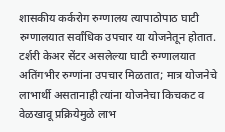शासकीय कर्करोग रुग्णालय त्यापाठोपाठ घाटी रुग्णालयात सर्वांधिक उपचार या योजनेतून होतात. टर्शरी केअर सेंटर असलेल्या घाटी रुग्णालयात अतिंगभीर रुग्णांना उपचार मिळतात; मात्र योजनेचे लाभार्थी असतानाही त्यांना योजनेचा किचकट व वेळखावू प्रक्रियेमुळे लाभ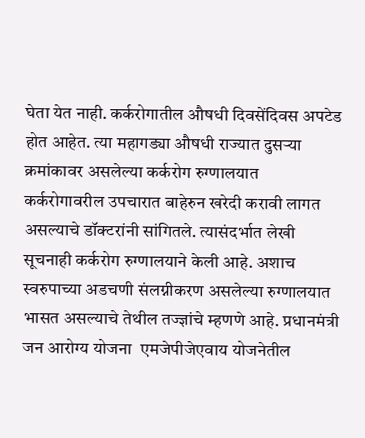घेता येत नाही. कर्करोगातील औषधी दिवसेंदिवस अपटेड होत आहेत. त्या महागड्या औषधी राज्यात दुसऱ्या क्रमांकावर असलेल्या कर्करोग रुग्णालयात कर्करोगावरील उपचारात बाहेरुन खरेदी करावी लागत असल्याचे डॉक्‍टरांनी सांगितले. त्यासंदर्भात लेखी सूचनाही कर्करोग रुग्णालयाने केली आहे. अशाच स्वरुपाच्या अडचणी संलग्नीकरण असलेल्या रुग्णालयात भासत असल्याचे तेथील तज्ज्ञांचे म्हणणे आहे. प्रधानमंत्री जन आरोग्य योजना  एमजेपीजेएवाय योजनेतील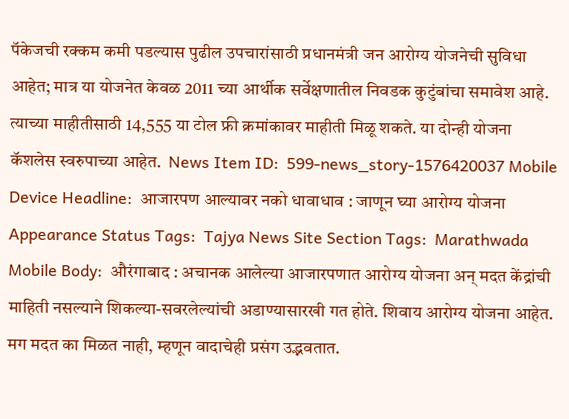पॅकेजची रक्कम कमी पडल्यास पुढील उपचारांसाठी प्रधानमंत्री जन आरोग्य योजनेची सुविधा आहेत; मात्र या योजनेत केवळ 2011 च्या आर्थीक सर्वेक्षणातील निवडक कुटुंबांचा समावेश आहे. त्याच्या माहीतीसाठी 14,555 या टोल फ्री क्रमांकावर माहीती मिळू शकते. या दोन्ही योजना कॅशलेस स्वरुपाच्या आहेत.  News Item ID:  599-news_story-1576420037 Mobile Device Headline:  आजारपण आल्यावर नको धावाधाव : जाणून घ्या आरोग्य योजना Appearance Status Tags:  Tajya News Site Section Tags:  Marathwada Mobile Body:  औरंगाबाद : अचानक आलेल्या आजारपणात आरोग्य योजना अन्‌ मदत केंद्रांची माहिती नसल्याने शिकल्या-सवरलेल्यांची अडाण्यासारखी गत होते. शिवाय आरोग्य योजना आहेत. मग मदत का मिळत नाही, म्हणून वादाचेही प्रसंग उद्भवतात.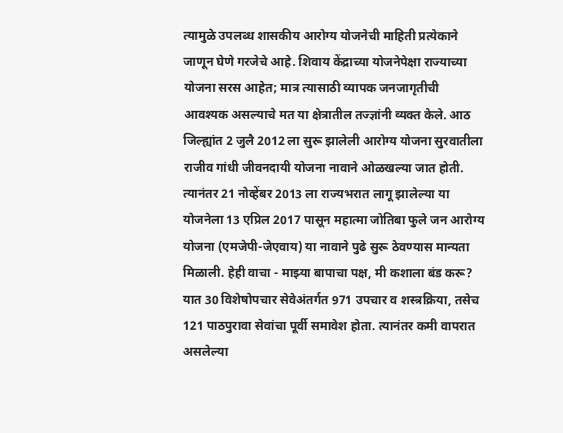त्यामुळे उपलब्ध शासकीय आरोग्य योजनेची माहिती प्रत्येकाने जाणून घेणे गरजेचे आहे. शिवाय केंद्राच्या योजनेपेक्षा राज्याच्या योजना सरस आहेत; मात्र त्यासाठी व्यापक जनजागृतीची आवश्‍यक असल्याचे मत या क्षेत्रातील तज्ज्ञांनी व्यक्त केले. आठ जिल्ह्यांत 2 जुलै 2012 ला सुरू झालेली आरोग्य योजना सुरवातीला राजीव गांधी जीवनदायी योजना नावाने ओळखल्या जात होती. त्यानंतर 21 नोव्हेंबर 2013 ला राज्यभरात लागू झालेल्या या योजनेला 13 एप्रिल 2017 पासून महात्मा जोतिबा फुले जन आरोग्य योजना (एमजेपी-जेएवाय) या नावाने पुढे सुरू ठेवण्यास मान्यता मिळाली. हेही वाचा - माझ्या बापाचा पक्ष, मी कशाला बंड करू?  यात 30 विशेषोपचार सेवेअंतर्गत 971 उपचार व शस्त्रक्रिया, तसेच 121 पाठपुरावा सेवांचा पूर्वी समावेश होता. त्यानंतर कमी वापरात असलेल्या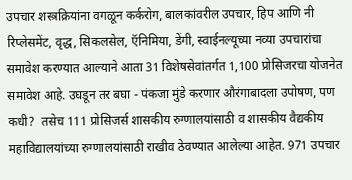उपचार शस्त्रक्रियांना वगळून कर्करोग, बालकांवरील उपचार, हिप आणि नी रिप्लेसमेंट, वृद्ध, सिकलसेल, ऍनिमिया, डेंगी, स्वाईनल्यूच्या नव्या उपचारांचा समावेश करण्यात आल्याने आता 31 विशेषसेवांतर्गत 1,100 प्रोसिजरचा योजनेत समावेश आहे. उघडून तर बघा - पंकजा मुंडे करणार औरंगाबादला उपोषण, पण कधी?  तसेच 111 प्रोसिजर्स शासकीय रुग्णालयांसाठी व शासकीय वैद्यकीय महाविद्यालयांच्या रुग्णालयांसाठी राखीव ठेवण्यात आलेल्या आहेत. 971 उपचार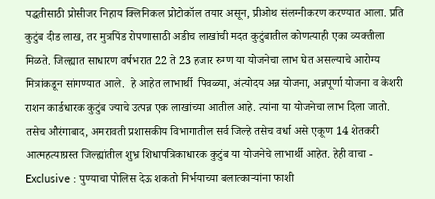पद्धतीसाठी प्रोसीजर निहाय क्‍लिनिकल प्रोटोकॉल तयार असून, प्रीओथ संलग्नीकरण करण्यात आला. प्रति कुटुंब दीड लाख, तर मुत्रपिंड रोपणासाठी अडीच लाखांची मदत कुटुंबातील कोणत्याही एका व्यक्तीला मिळते. जिल्ह्यात साधारण वर्षभरात 22 ते 23 हजार रुग्ण या योजनेचा लाभ घेत असल्याचे आरोग्य मित्रांकडून सांगण्यात आले.  हे आहेत लाभार्थी  पिवळ्या, अंत्योदय अन्न योजना, अन्नपूर्णा योजना व केशरी राशन कार्डधारक कुटुंब ज्याचे उत्पन्न एक लाखांच्या आतील आहे. त्यांना या योजनेचा लाभ दिला जातो. तसेच औरंगाबाद, अमरावती प्रशासकीय विभागातील सर्व जिल्हे तसेच वर्धा असे एकूण 14 शेतकरी आत्महत्याग्रस्त जिल्ह्यांतील शुभ्र शिधापत्रिकाधारक कुटुंब या योजनेचे लाभार्थी आहेत. हेही वाचा -  Exclusive : पुण्याचा पोलिस देऊ शकतो निर्भयाच्या बलात्काऱ्यांना फाशी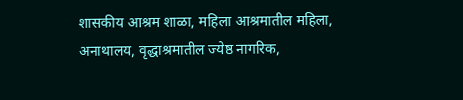शासकीय आश्रम शाळा, महिला आश्रमातील महिला, अनाथालय, वृद्धाश्रमातील ज्येष्ठ नागरिक,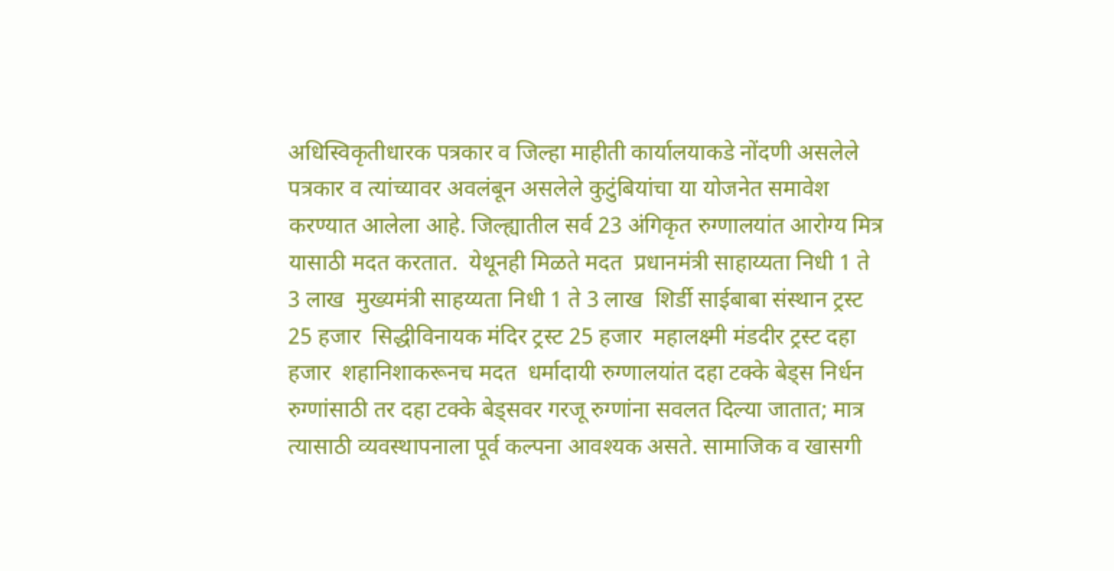अधिस्विकृतीधारक पत्रकार व जिल्हा माहीती कार्यालयाकडे नोंदणी असलेले पत्रकार व त्यांच्यावर अवलंबून असलेले कुटुंबियांचा या योजनेत समावेश करण्यात आलेला आहे. जिल्ह्यातील सर्व 23 अंगिकृत रुग्णालयांत आरोग्य मित्र यासाठी मदत करतात.  येथूनही मिळते मदत  प्रधानमंत्री साहाय्यता निधी 1 ते 3 लाख  मुख्यमंत्री साहय्यता निधी 1 ते 3 लाख  शिर्डी साईबाबा संस्थान ट्रस्ट 25 हजार  सिद्धीविनायक मंदिर ट्रस्ट 25 हजार  महालक्ष्मी मंडदीर ट्रस्ट दहा हजार  शहानिशाकरूनच मदत  धर्मादायी रुग्णालयांत दहा टक्के बेड्‌स निर्धन रुग्णांसाठी तर दहा टक्के बेड्‌सवर गरजू रुग्णांना सवलत दिल्या जातात; मात्र त्यासाठी व्यवस्थापनाला पूर्व कल्पना आवश्‍यक असते. सामाजिक व खासगी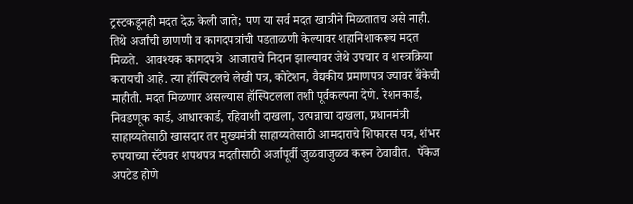ट्रस्टकडूनही मदत देऊ केली जाते; पण या सर्व मदत खात्रीने मिळतातच असे नाही. तिथे अर्जांची छाणणी व कागदपत्रांची पडताळणी केल्यावर शहानिशाकरूच मदत मिळते.  आवश्‍यक कागदपत्रे  आजाराचे निदान झाल्यावर जेथे उपचार व शस्त्रक्रिया करायची आहे. त्या हॉस्पिटलचे लेखी पत्र, कोटेशन, वैद्यकीय प्रमाणपत्र ज्यावर बॅंकेची माहीती. मदत मिळणार असल्यास हॉस्पिटलला तशी पूर्वकल्पना देणे. रेशनकार्ड, निवडणूक कार्ड, आधारकार्ड, रहिवाशी दाखला, उत्पन्नाचा दाखला, प्रधानमंत्री साहाय्यतेसाठी खासदार तर मुख्यमंत्री साहाय्यतेसाठी आमदाराचे शिफारस पत्र, शंभर रुपयाच्या स्टॅंपवर शपथपत्र मदतीसाठी अर्जापूर्वी जुळवाजुळव करून ठेवावीत.  पॅकेज अपटेड होणे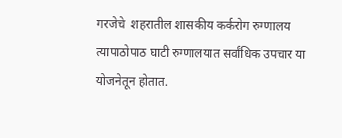गरजेचे  शहरातील शासकीय कर्करोग रुग्णालय त्यापाठोपाठ घाटी रुग्णालयात सर्वांधिक उपचार या योजनेतून होतात.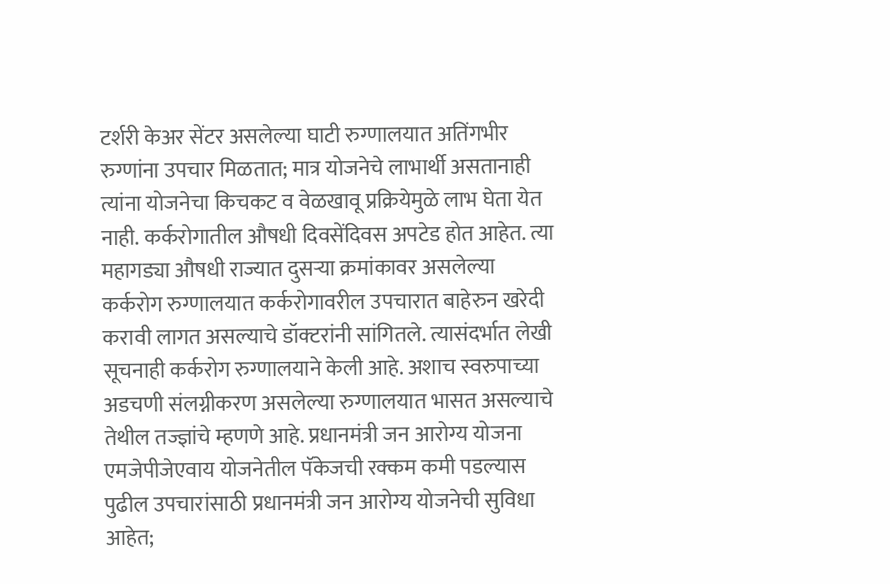टर्शरी केअर सेंटर असलेल्या घाटी रुग्णालयात अतिंगभीर रुग्णांना उपचार मिळतात; मात्र योजनेचे लाभार्थी असतानाही त्यांना योजनेचा किचकट व वेळखावू प्रक्रियेमुळे लाभ घेता येत नाही. कर्करोगातील औषधी दिवसेंदिवस अपटेड होत आहेत. त्या महागड्या औषधी राज्यात दुसऱ्या क्रमांकावर असलेल्या कर्करोग रुग्णालयात कर्करोगावरील उपचारात बाहेरुन खरेदी करावी लागत असल्याचे डॉक्‍टरांनी सांगितले. त्यासंदर्भात लेखी सूचनाही कर्करोग रुग्णालयाने केली आहे. अशाच स्वरुपाच्या अडचणी संलग्नीकरण असलेल्या रुग्णालयात भासत असल्याचे तेथील तज्ज्ञांचे म्हणणे आहे. प्रधानमंत्री जन आरोग्य योजना  एमजेपीजेएवाय योजनेतील पॅकेजची रक्कम कमी पडल्यास पुढील उपचारांसाठी प्रधानमंत्री जन आरोग्य योजनेची सुविधा आहेत;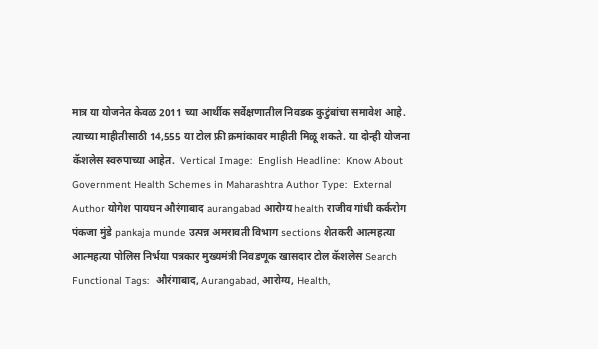मात्र या योजनेत केवळ 2011 च्या आर्थीक सर्वेक्षणातील निवडक कुटुंबांचा समावेश आहे. त्याच्या माहीतीसाठी 14,555 या टोल फ्री क्रमांकावर माहीती मिळू शकते. या दोन्ही योजना कॅशलेस स्वरुपाच्या आहेत.  Vertical Image:  English Headline:  Know About Government Health Schemes in Maharashtra Author Type:  External Author योगेश पायघन औरंगाबाद aurangabad आरोग्य health राजीव गांधी कर्करोग पंकजा मुंडे pankaja munde उत्पन्न अमरावती विभाग sections शेतकरी आत्महत्या आत्महत्या पोलिस निर्भया पत्रकार मुख्यमंत्री निवडणूक खासदार टोल कॅशलेस Search Functional Tags:  औरंगाबाद, Aurangabad, आरोग्य, Health,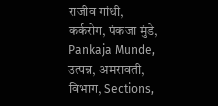राजीव गांधी, कर्करोग, पंकजा मुंडे, Pankaja Munde, उत्पन्न, अमरावती, विभाग, Sections,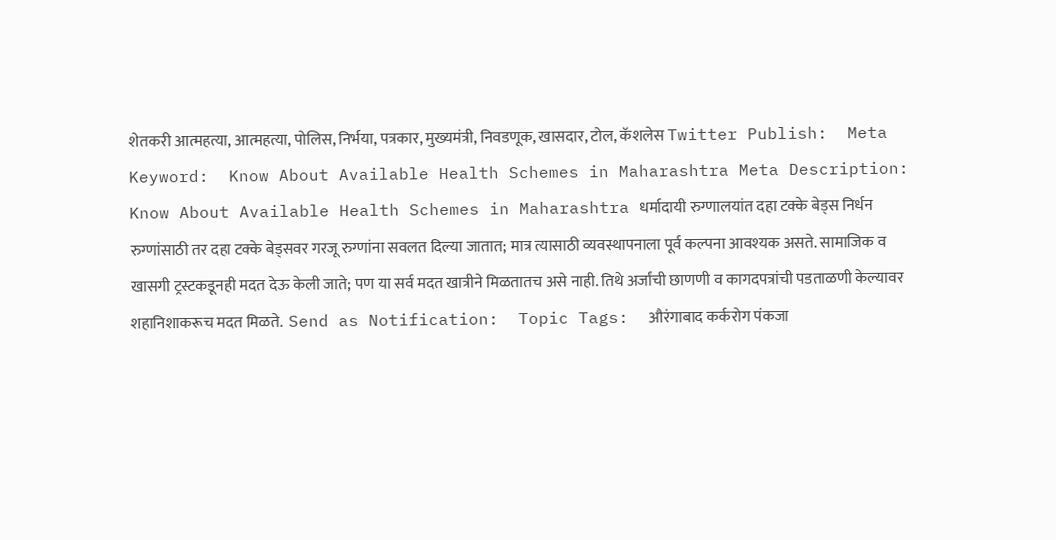शेतकरी आत्महत्या, आत्महत्या, पोलिस, निर्भया, पत्रकार, मुख्यमंत्री, निवडणूक, खासदार, टोल, कॅशलेस Twitter Publish:  Meta Keyword:  Know About Available Health Schemes in Maharashtra Meta Description:  Know About Available Health Schemes in Maharashtra धर्मादायी रुग्णालयांत दहा टक्के बेड्‌स निर्धन रुग्णांसाठी तर दहा टक्के बेड्‌सवर गरजू रुग्णांना सवलत दिल्या जातात; मात्र त्यासाठी व्यवस्थापनाला पूर्व कल्पना आवश्‍यक असते. सामाजिक व खासगी ट्रस्टकडूनही मदत देऊ केली जाते; पण या सर्व मदत खात्रीने मिळतातच असे नाही. तिथे अर्जांची छाणणी व कागदपत्रांची पडताळणी केल्यावर शहानिशाकरूच मदत मिळते.  Send as Notification:  Topic Tags:  औरंगाबाद कर्करोग पंकजा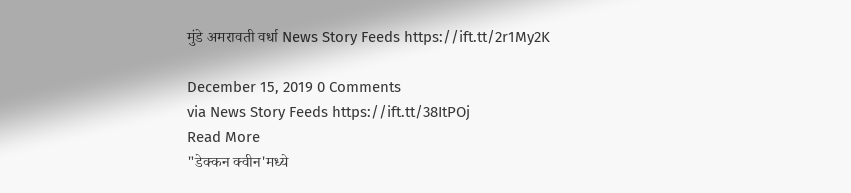मुंडे अमरावती वर्धा News Story Feeds https://ift.tt/2r1My2K

December 15, 2019 0 Comments
via News Story Feeds https://ift.tt/38ItPOj
Read More
"डेक्कन क्वीन'मध्ये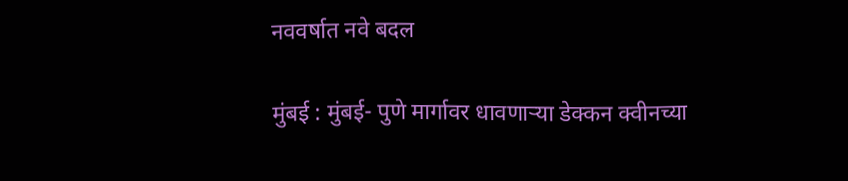नववर्षात नवे बदल

मुंबई : मुंबई- पुणे मार्गावर धावणाऱ्या डेक्कन क्वीनच्या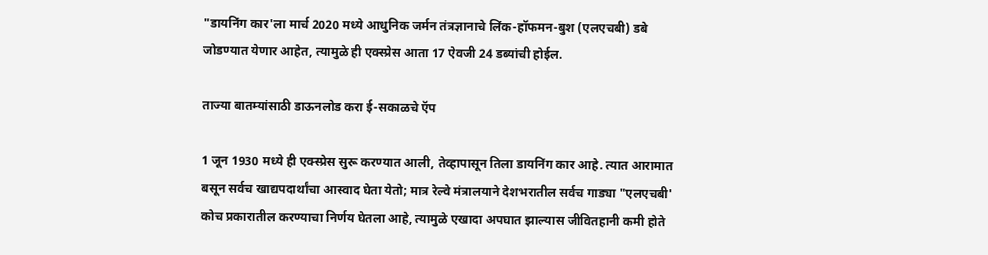"डायनिंग कार'ला मार्च 2020 मध्ये आधुनिक जर्मन तंत्रज्ञानाचे लिंक-हॉफमन-बुश (एलएचबी) डबे जोडण्यात येणार आहेत, त्यामुळे ही एक्‍स्प्रेस आता 17 ऐवजी 24 डब्यांची होईल.

ताज्या बातम्यांसाठी डाऊनलोड करा ई-सकाळचे ऍप

1 जून 1930 मध्ये ही एक्‍स्प्रेस सुरू करण्यात आली, तेव्हापासून तिला डायनिंग कार आहे. त्यात आरामात बसून सर्वच खाद्यपदार्थांचा आस्वाद घेता येतो; मात्र रेल्वे मंत्रालयाने देशभरातील सर्वच गाड्या "एलएचबी' कोच प्रकारातील करण्याचा निर्णय घेतला आहे, त्यामुळे एखादा अपघात झाल्यास जीवितहानी कमी होते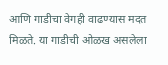आणि गाडीचा वेगही वाढण्यास मदत मिळते. या गाडीची ओळख असलेला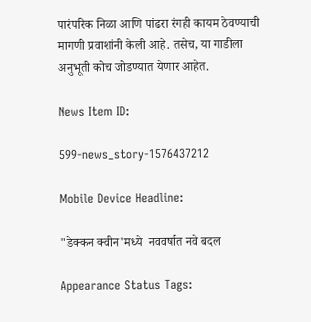पारंपरिक निळा आणि पांढरा रंगही कायम ठेवण्याची मागणी प्रवाशांनी केली आहे. तसेच, या गाडीला अनुभूती कोच जोडण्यात येणार आहेत.

News Item ID:

599-news_story-1576437212

Mobile Device Headline:

"डेक्कन क्वीन'मध्ये  नववर्षात नवे बदल

Appearance Status Tags: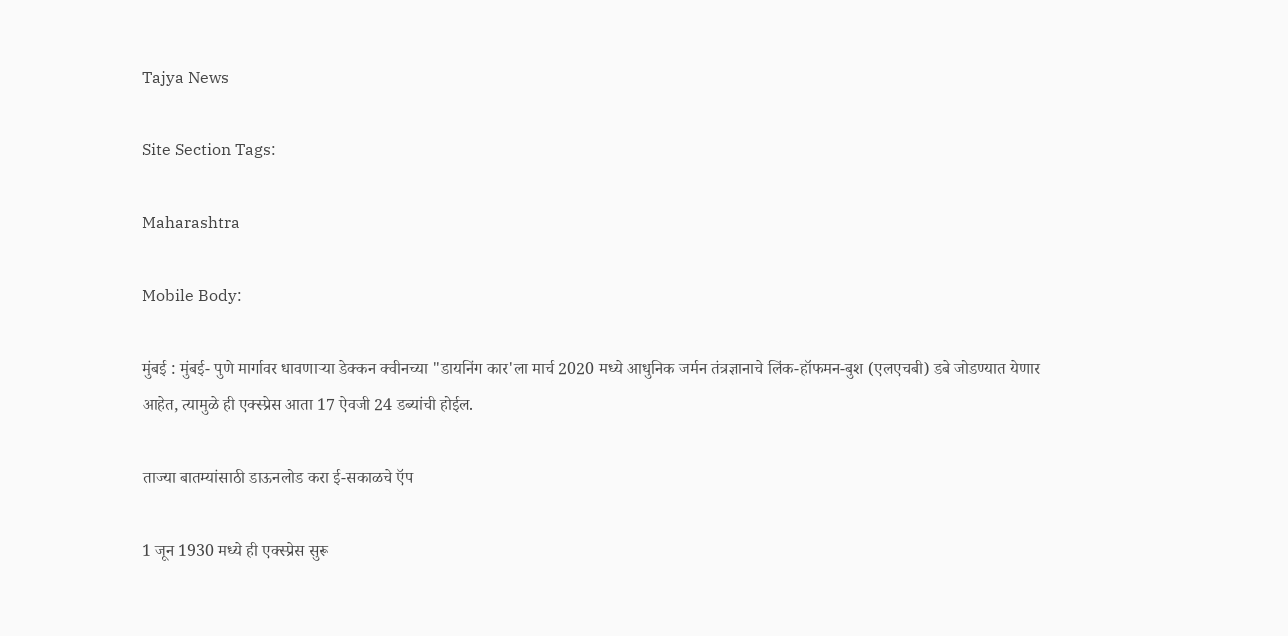Tajya News

Site Section Tags:

Maharashtra

Mobile Body:

मुंबई : मुंबई- पुणे मार्गावर धावणाऱ्या डेक्कन क्वीनच्या "डायनिंग कार'ला मार्च 2020 मध्ये आधुनिक जर्मन तंत्रज्ञानाचे लिंक-हॉफमन-बुश (एलएचबी) डबे जोडण्यात येणार आहेत, त्यामुळे ही एक्‍स्प्रेस आता 17 ऐवजी 24 डब्यांची होईल.

ताज्या बातम्यांसाठी डाऊनलोड करा ई-सकाळचे ऍप

1 जून 1930 मध्ये ही एक्‍स्प्रेस सुरू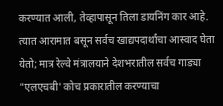करण्यात आली, तेव्हापासून तिला डायनिंग कार आहे. त्यात आरामात बसून सर्वच खाद्यपदार्थांचा आस्वाद घेता येतो; मात्र रेल्वे मंत्रालयाने देशभरातील सर्वच गाड्या "एलएचबी' कोच प्रकारातील करण्याचा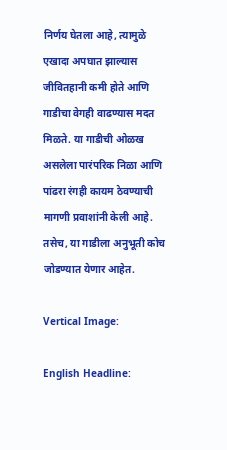निर्णय घेतला आहे, त्यामुळे एखादा अपघात झाल्यास जीवितहानी कमी होते आणि गाडीचा वेगही वाढण्यास मदत मिळते. या गाडीची ओळख असलेला पारंपरिक निळा आणि पांढरा रंगही कायम ठेवण्याची मागणी प्रवाशांनी केली आहे. तसेच, या गाडीला अनुभूती कोच जोडण्यात येणार आहेत.

Vertical Image:

English Headline: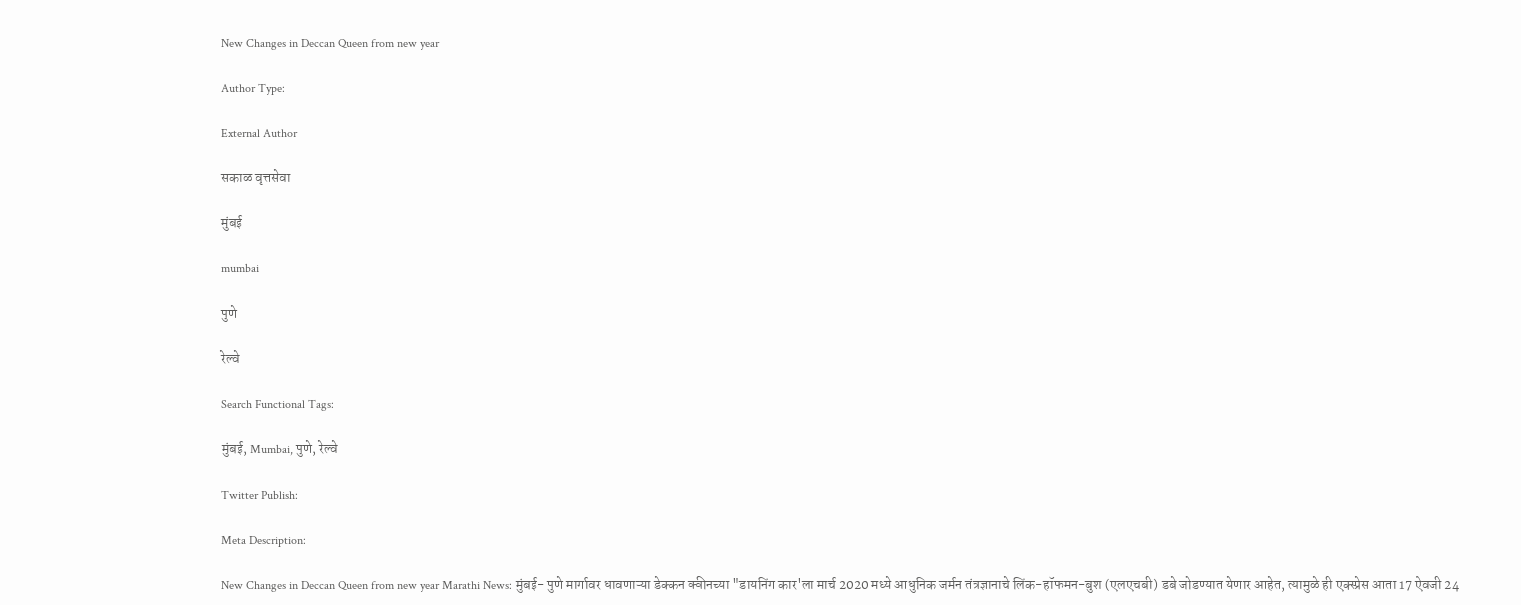New Changes in Deccan Queen from new year

Author Type:

External Author

सकाळ वृत्तसेवा

मुंबई

mumbai

पुणे

रेल्वे

Search Functional Tags:

मुंबई, Mumbai, पुणे, रेल्वे

Twitter Publish:

Meta Description:

New Changes in Deccan Queen from new year Marathi News: मुंबई- पुणे मार्गावर धावणाऱ्या डेक्कन क्वीनच्या "डायनिंग कार'ला मार्च 2020 मध्ये आधुनिक जर्मन तंत्रज्ञानाचे लिंक-हॉफमन-बुश (एलएचबी) डबे जोडण्यात येणार आहेत, त्यामुळे ही एक्‍स्प्रेस आता 17 ऐवजी 24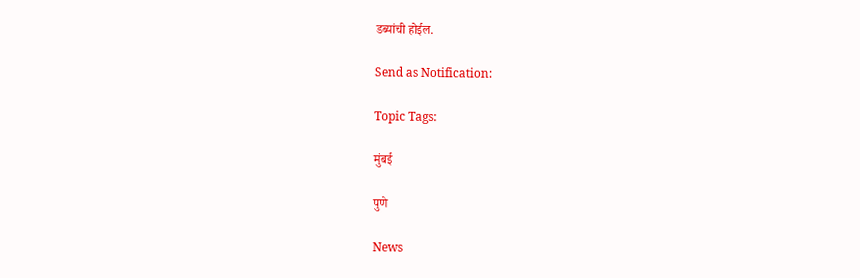डब्यांची होईल.

Send as Notification:

Topic Tags:

मुंबई

पुणे

News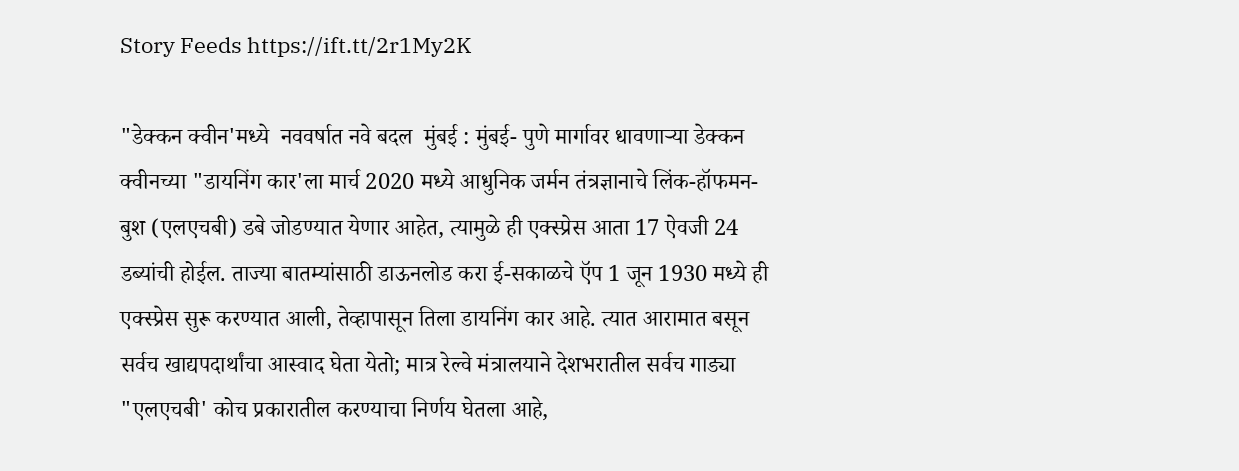Story Feeds https://ift.tt/2r1My2K

"डेक्कन क्वीन'मध्ये  नववर्षात नवे बदल  मुंबई : मुंबई- पुणे मार्गावर धावणाऱ्या डेक्कन क्वीनच्या "डायनिंग कार'ला मार्च 2020 मध्ये आधुनिक जर्मन तंत्रज्ञानाचे लिंक-हॉफमन-बुश (एलएचबी) डबे जोडण्यात येणार आहेत, त्यामुळे ही एक्‍स्प्रेस आता 17 ऐवजी 24 डब्यांची होईल. ताज्या बातम्यांसाठी डाऊनलोड करा ई-सकाळचे ऍप 1 जून 1930 मध्ये ही एक्‍स्प्रेस सुरू करण्यात आली, तेव्हापासून तिला डायनिंग कार आहे. त्यात आरामात बसून सर्वच खाद्यपदार्थांचा आस्वाद घेता येतो; मात्र रेल्वे मंत्रालयाने देशभरातील सर्वच गाड्या "एलएचबी' कोच प्रकारातील करण्याचा निर्णय घेतला आहे,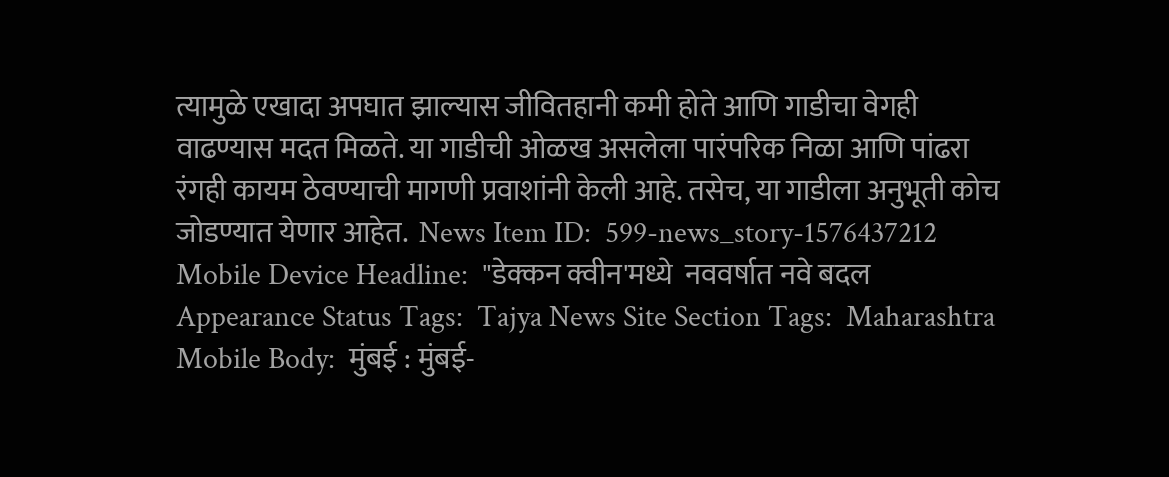त्यामुळे एखादा अपघात झाल्यास जीवितहानी कमी होते आणि गाडीचा वेगही वाढण्यास मदत मिळते. या गाडीची ओळख असलेला पारंपरिक निळा आणि पांढरा रंगही कायम ठेवण्याची मागणी प्रवाशांनी केली आहे. तसेच, या गाडीला अनुभूती कोच जोडण्यात येणार आहेत.  News Item ID:  599-news_story-1576437212 Mobile Device Headline:  "डेक्कन क्वीन'मध्ये  नववर्षात नवे बदल  Appearance Status Tags:  Tajya News Site Section Tags:  Maharashtra Mobile Body:  मुंबई : मुंबई-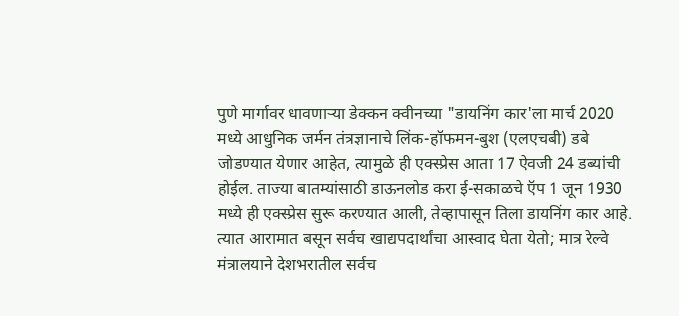पुणे मार्गावर धावणाऱ्या डेक्कन क्वीनच्या "डायनिंग कार'ला मार्च 2020 मध्ये आधुनिक जर्मन तंत्रज्ञानाचे लिंक-हॉफमन-बुश (एलएचबी) डबे जोडण्यात येणार आहेत, त्यामुळे ही एक्‍स्प्रेस आता 17 ऐवजी 24 डब्यांची होईल. ताज्या बातम्यांसाठी डाऊनलोड करा ई-सकाळचे ऍप 1 जून 1930 मध्ये ही एक्‍स्प्रेस सुरू करण्यात आली, तेव्हापासून तिला डायनिंग कार आहे. त्यात आरामात बसून सर्वच खाद्यपदार्थांचा आस्वाद घेता येतो; मात्र रेल्वे मंत्रालयाने देशभरातील सर्वच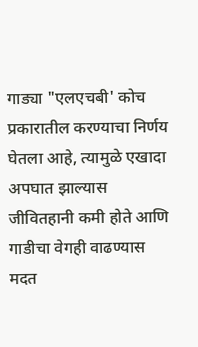गाड्या "एलएचबी' कोच प्रकारातील करण्याचा निर्णय घेतला आहे, त्यामुळे एखादा अपघात झाल्यास जीवितहानी कमी होते आणि गाडीचा वेगही वाढण्यास मदत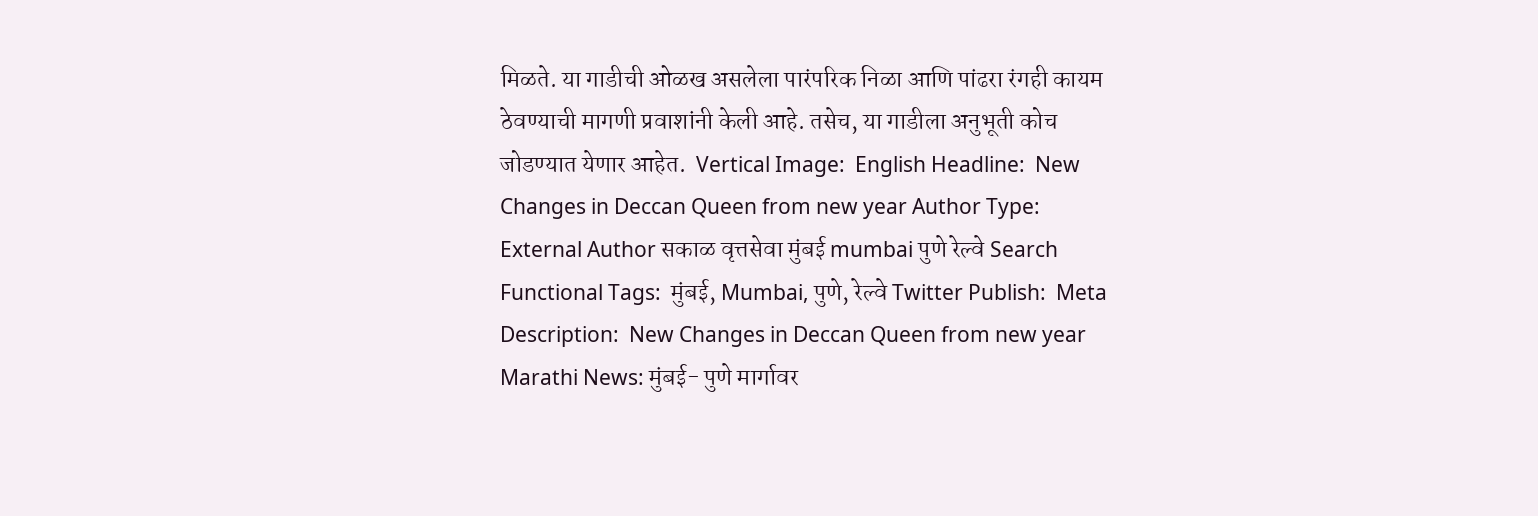मिळते. या गाडीची ओळख असलेला पारंपरिक निळा आणि पांढरा रंगही कायम ठेवण्याची मागणी प्रवाशांनी केली आहे. तसेच, या गाडीला अनुभूती कोच जोडण्यात येणार आहेत.  Vertical Image:  English Headline:  New Changes in Deccan Queen from new year Author Type:  External Author सकाळ वृत्तसेवा मुंबई mumbai पुणे रेल्वे Search Functional Tags:  मुंबई, Mumbai, पुणे, रेल्वे Twitter Publish:  Meta Description:  New Changes in Deccan Queen from new year Marathi News: मुंबई- पुणे मार्गावर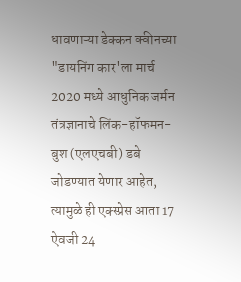धावणाऱ्या डेक्कन क्वीनच्या "डायनिंग कार'ला मार्च 2020 मध्ये आधुनिक जर्मन तंत्रज्ञानाचे लिंक-हॉफमन-बुश (एलएचबी) डबे जोडण्यात येणार आहेत, त्यामुळे ही एक्‍स्प्रेस आता 17 ऐवजी 24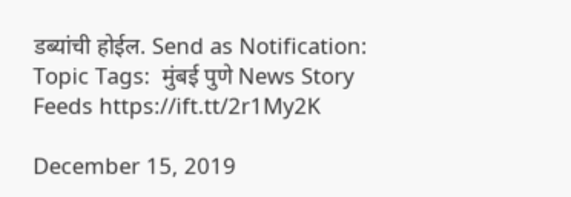डब्यांची होईल. Send as Notification:  Topic Tags:  मुंबई पुणे News Story Feeds https://ift.tt/2r1My2K

December 15, 2019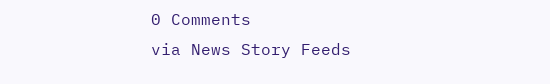0 Comments
via News Story Feeds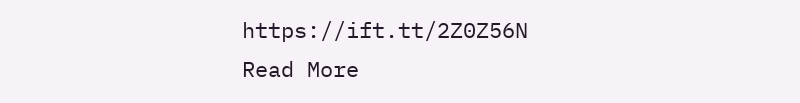https://ift.tt/2Z0Z56N
Read More